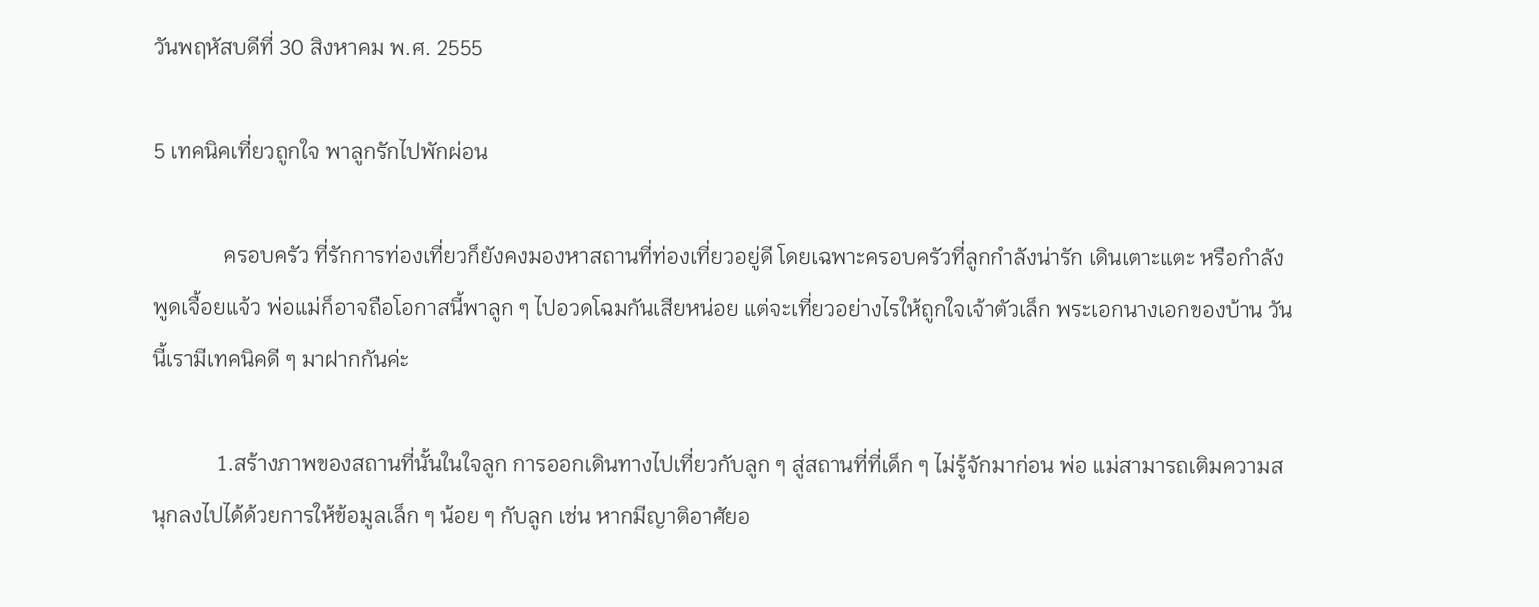วันพฤหัสบดีที่ 30 สิงหาคม พ.ศ. 2555

5 เทคนิคเที่ยวถูกใจ พาลูกรักไปพักผ่อน

             ครอบครัว ที่รักการท่องเที่ยวก็ยังคงมองหาสถานที่ท่องเที่ยวอยู่ดี โดยเฉพาะครอบครัวที่ลูกกำลังน่ารัก เดินเตาะแตะ หรือกำลังพูดเจื้อยแจ้ว พ่อแม่ก็อาจถือโอกาสนี้พาลูก ๆ ไปอวดโฉมกันเสียหน่อย แต่จะเที่ยวอย่างไรให้ถูกใจเจ้าตัวเล็ก พระเอกนางเอกของบ้าน วันนี้เรามีเทคนิคดี ๆ มาฝากกันค่ะ

            1.สร้างภาพของสถานที่นั้นในใจลูก การออกเดินทางไปเที่ยวกับลูก ๆ สู่สถานที่ที่เด็ก ๆ ไม่รู้จักมาก่อน พ่อ แม่สามารถเติมความสนุกลงไปได้ด้วยการให้ข้อมูลเล็ก ๆ น้อย ๆ กับลูก เช่น หากมีญาติอาศัยอ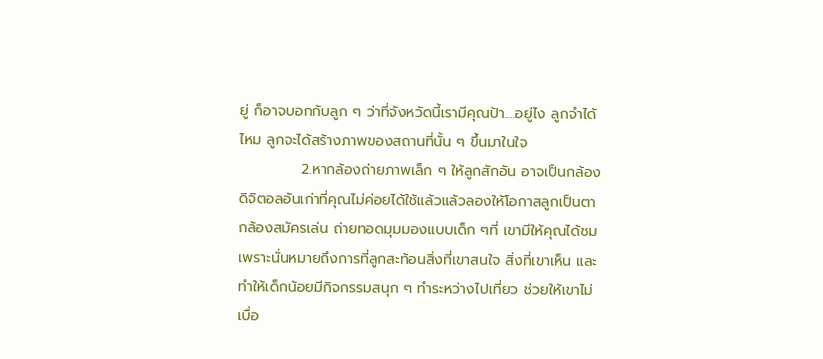ยู่ ก็อาจบอกกับลูก ๆ ว่าที่จังหวัดนี้เรามีคุณป้า....อยู่ไง ลูกจำได้ไหม ลูกจะได้สร้างภาพของสถานที่นั้น ๆ ขึ้นมาในใจ
            2.หากล้องถ่ายภาพเล็ก ๆ ให้ลูกสักอัน อาจเป็นกล้องดิจิตอลอันเก่าที่คุณไม่ค่อยได้ใช้แล้วแล้วลองให้โอกาสลูกเป็นตากล้องสมัครเล่น ถ่ายทอดมุมมองแบบเด็ก ๆที่ เขามีให้คุณได้ชมเพราะนั่นหมายถึงการที่ลูกสะท้อนสิ่งที่เขาสนใจ สิ่งที่เขาเห็น และทำให้เด็กน้อยมีกิจกรรมสนุก ๆ ทำระหว่างไปเที่ยว ช่วยให้เขาไม่เบื่อ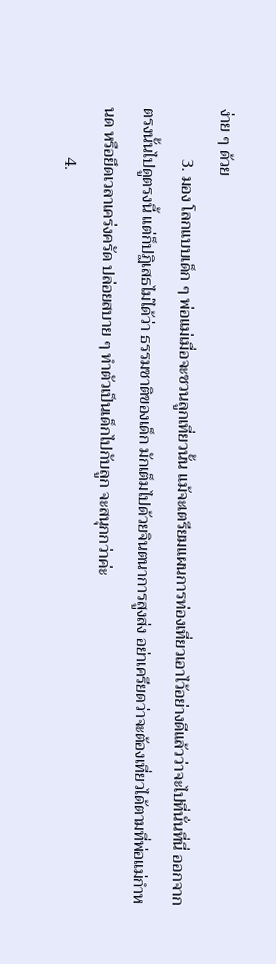ง่าย ๆ ด้วย
            3. มอง โลกแบบเด็ก ๆ พ่อแม่เมื่อจะชวนลูกเที่ยวนั้น แม้จะเตรียมแผนการท่องเที่ยวเอาไว้อย่างดีแล้วว่าจะไปที่นั่นที่นี่ ออกจากตรงนั้นไปดูตรงนี้ แต่ก็ปฏิเสธไม่ได้ว่า ธรรมชาติของเด็ก มักเต็มไปด้วยจินตนาการสูงส่ง อย่าเครียดว่าจะต้องเที่ยวได้ตามที่พ่อแม่กำหนด หรือยึดเวลาเคร่งครัด ปล่อยสบาย ๆ ทำตัวเป็นเด็กไปกับลูก จะสนุกกว่าค่ะ
            4.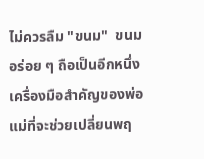ไม่ควรลืม "ขนม"  ขนมอร่อย ๆ ถือเป็นอีกหนึ่งเครื่องมือสำคัญของพ่อแม่ที่จะช่วยเปลี่ยนพฤ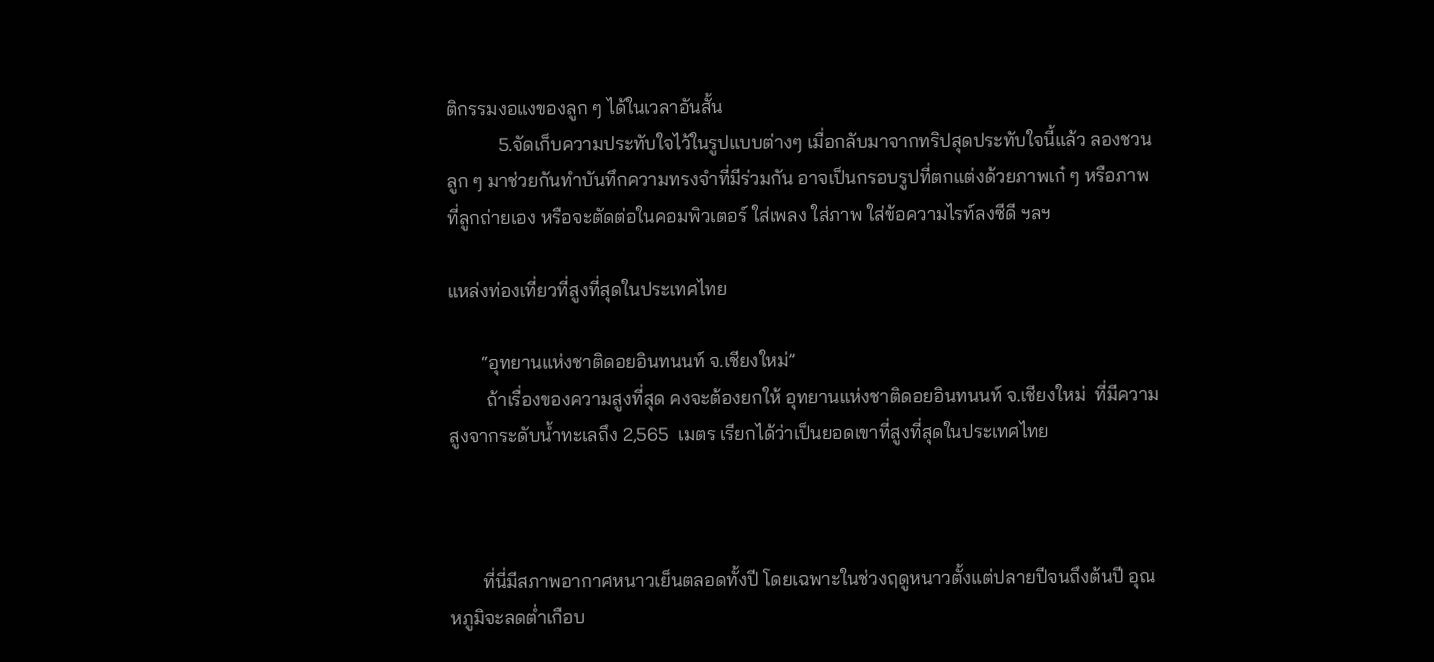ติกรรมงอแงของลูก ๆ ได้ในเวลาอันสั้น
           5.จัดเก็บความประทับใจไว้ในรูปแบบต่างๆ เมื่อกลับมาจากทริปสุดประทับใจนี้แล้ว ลองชวนลูก ๆ มาช่วยกันทำบันทึกความทรงจำที่มีร่วมกัน อาจเป็นกรอบรูปที่ตกแต่งด้วยภาพเก๋ ๆ หรือภาพที่ลูกถ่ายเอง หรือจะตัดต่อในคอมพิวเตอร์ ใส่เพลง ใส่ภาพ ใส่ข้อความไรท์ลงซีดี ฯลฯ

แหล่งท่องเที่ยวที่สูงที่สุดในประเทศไทย

       “อุทยานแห่งชาติดอยอินทนนท์ จ.เชียงใหม่”
        ถ้าเรื่องของความสูงที่สุด คงจะต้องยกให้ อุทยานแห่งชาติดอยอินทนนท์ จ.เชียงใหม่  ที่มีความสูงจากระดับน้ำทะเลถึง 2,565  เมตร เรียกได้ว่าเป็นยอดเขาที่สูงที่สุดในประเทศไทย



       ที่นี่มีสภาพอากาศหนาวเย็นตลอดทั้งปี โดยเฉพาะในช่วงฤดูหนาวตั้งแต่ปลายปีจนถึงต้นปี อุณหภูมิจะลดต่ำเกือบ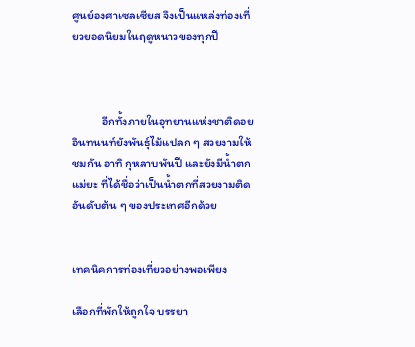ศูนย์องศาเซลเซียส จึงเป็นแหล่งท่องเที่ยวยอดนิยมในฤดูหนาวของทุกปี



           อีกทั้งภายในอุทยานแห่งชาติดอยอินทนนท์ยังพันธุ์ไม้แปลก ๆ สวยงามให้ชมกัน อาทิ กุหลาบพันปี และยังมีน้ำตกแม่ยะ ที่ได้ชื่อว่าเป็นน้ำตกที่สวยงามติดอันดับต้น ๆ ของประเทศอีกด้วย


เทคนิคการท่องเที่ยวอย่างพอเพียง

เลือกที่พักให้ถูกใจ บรรยา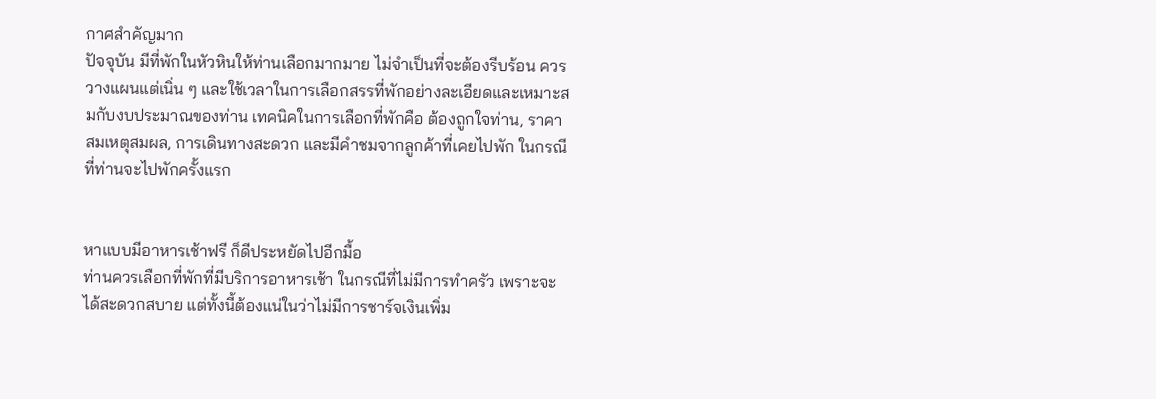กาศสำคัญมาก
ปัจจุบัน มีที่พักในหัวหินให้ท่านเลือกมากมาย ไม่จำเป็นที่จะต้องรีบร้อน ควรวางแผนแต่เนิ่น ๆ และใช้เวลาในการเลือกสรรที่พักอย่างละเอียดและเหมาะสมกับงบประมาณของท่าน เทคนิคในการเลือกที่พักคือ ต้องถูกใจท่าน, ราคาสมเหตุสมผล, การเดินทางสะดวก และมีคำชมจากลูกค้าที่เคยไปพัก ในกรณีที่ท่านจะไปพักครั้งแรก


หาแบบมีอาหารเช้าฟรี ก็ดีประหยัดไปอีกมื้อ
ท่านควรเลือกที่พักที่มีบริการอาหารเช้า ในกรณีที่ไม่มีการทำครัว เพราะจะได้สะดวกสบาย แต่ทั้งนี้ต้องแน่ในว่าไม่มีการชาร์จเงินเพิ่ม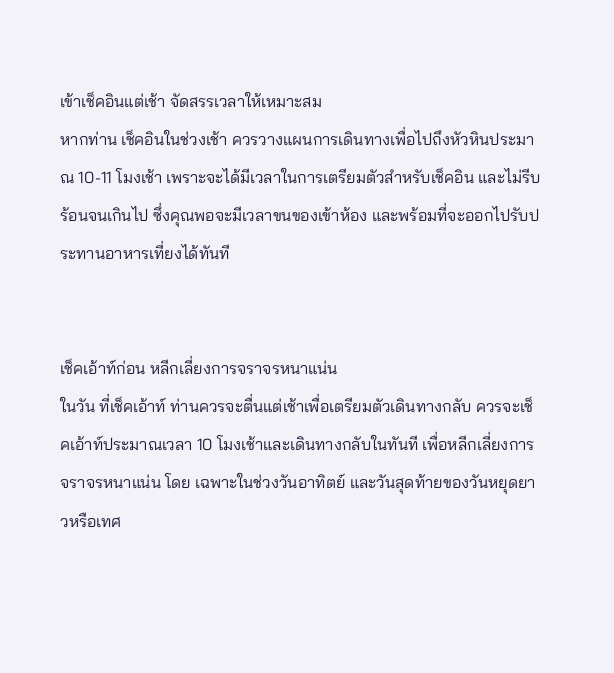เข้าเช็คอินแต่เช้า จัดสรรเวลาให้เหมาะสม
หากท่าน เช็คอินในช่วงเช้า ควรวางแผนการเดินทางเพื่อไปถึงหัวหินประมาณ 10-11 โมงเช้า เพราะจะได้มีเวลาในการเตรียมตัวสำหรับเช็คอิน และไม่รีบร้อนจนเกินไป ซึ่งคุณพอจะมีเวลาขนของเข้าห้อง และพร้อมที่จะออกไปรับประทานอาหารเที่ยงได้ทันที


เช็คเอ้าท์ก่อน หลีกเลี่ยงการจราจรหนาแน่น
ในวัน ที่เช็คเอ้าท์ ท่านควรจะตื่นแต่เช้าเพื่อเตรียมตัวเดินทางกลับ ควรจะเช็คเอ้าท์ประมาณเวลา 10 โมงเช้าและเดินทางกลับในทันที เพื่อหลีกเลี่ยงการจราจรหนาแน่น โดย เฉพาะในช่วงวันอาทิตย์ และวันสุดท้ายของวันหยุดยาวหรือเทศ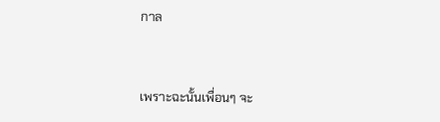กาล


เพราะฉะนั้นเพื่อนๆ จะ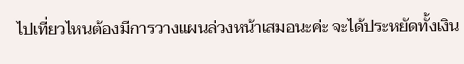ไปเที่ยวไหนต้องมีการวางแผนล่วงหน้าเสมอนะค่ะ จะได้ประหยัดทั้งเงิน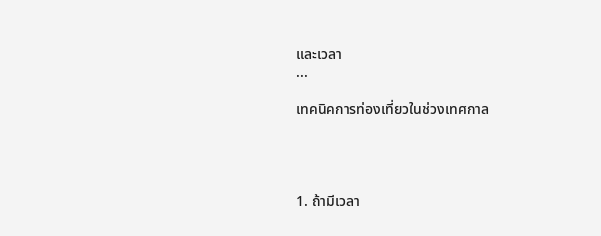และเวลา
...

เทคนิคการท่องเที่ยวในช่วงเทศกาล




1. ถ้ามีเวลา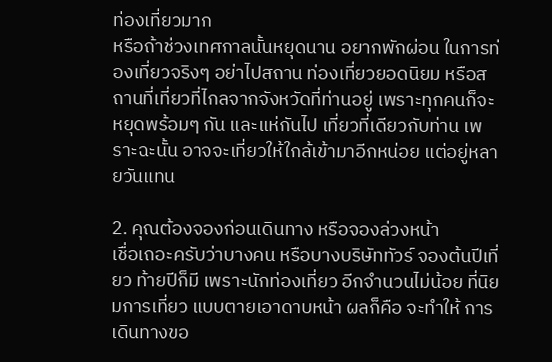ท่องเที่ยวมาก
หรือถ้าช่วงเทศกาลนั้นหยุดนาน อยากพักผ่อน ในการท่องเที่ยวจริงๆ อย่าไปสถาน ท่องเที่ยวยอดนิยม หรือสถานที่เที่ยวที่ไกลจากจังหวัดที่ท่านอยู่ เพราะทุกคนก็จะหยุดพร้อมๆ กัน และแห่กันไป เที่ยวที่เดียวกับท่าน เพราะฉะนั้น อาจจะเที่ยวให้ใกล้เข้ามาอีกหน่อย แต่อยู่หลายวันแทน

2. คุณต้องจองก่อนเดินทาง หรือจองล่วงหน้า
เชื่อเถอะครับว่าบางคน หรือบางบริษัททัวร์ จองต้นปีเที่ยว ท้ายปีก็มี เพราะนักท่องเที่ยว อีกจำนวนไม่น้อย ที่นิยมการเที่ยว แบบตายเอาดาบหน้า ผลก็คือ จะทำให้ การเดินทางขอ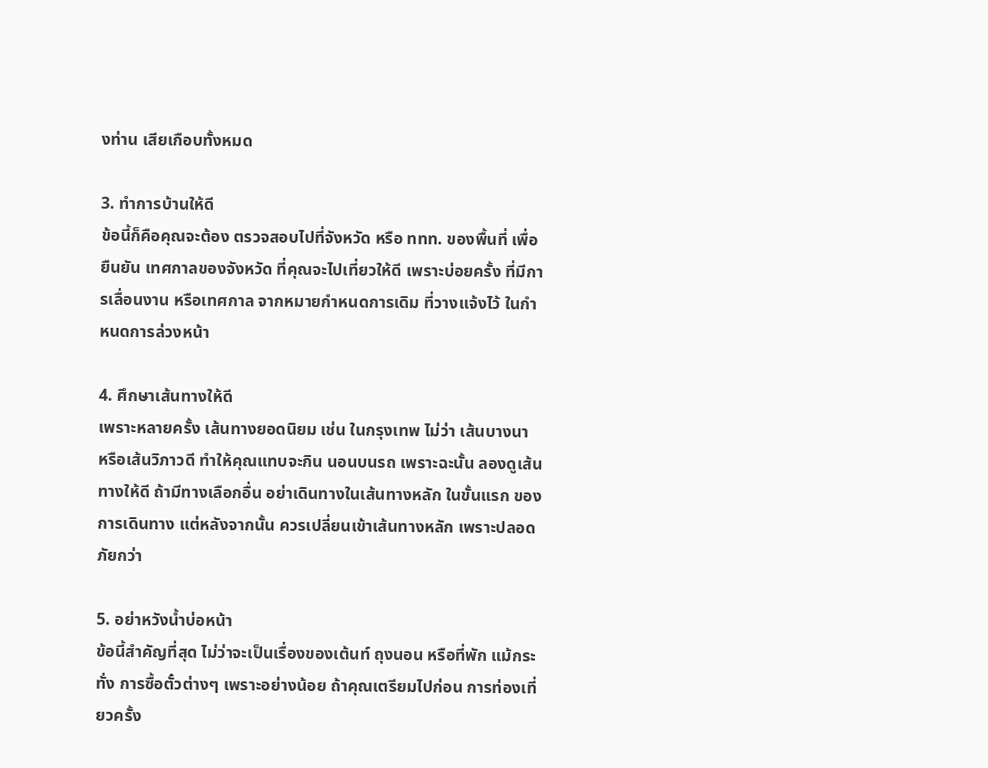งท่าน เสียเกือบทั้งหมด

3. ทำการบ้านให้ดี
ข้อนี้ก็คือคุณจะต้อง ตรวจสอบไปที่จังหวัด หรือ ททท. ของพื้นที่ เพื่อยืนยัน เทศกาลของจังหวัด ที่คุณจะไปเที่ยวให้ดี เพราะบ่อยครั้ง ที่มีการเลื่อนงาน หรือเทศกาล จากหมายกำหนดการเดิม ที่วางแจ้งไว้ ในกำหนดการล่วงหน้า

4. ศึกษาเส้นทางให้ดี
เพราะหลายครั้ง เส้นทางยอดนิยม เช่น ในกรุงเทพ ไม่ว่า เส้นบางนา หรือเส้นวิภาวดี ทำให้คุณแทบจะกิน นอนบนรถ เพราะฉะนั้น ลองดูเส้นทางให้ดี ถ้ามีทางเลือกอื่น อย่าเดินทางในเส้นทางหลัก ในขั้นแรก ของการเดินทาง แต่หลังจากนั้น ควรเปลี่ยนเข้าเส้นทางหลัก เพราะปลอดภัยกว่า

5. อย่าหวังน้ำบ่อหน้า
ข้อนี้สำคัญที่สุด ไม่ว่าจะเป็นเรื่องของเต้นท์ ถุงนอน หรือที่พัก แม้กระทั่ง การซื้อตั๋วต่างๆ เพราะอย่างน้อย ถ้าคุณเตรียมไปก่อน การท่องเที่ยวครั้ง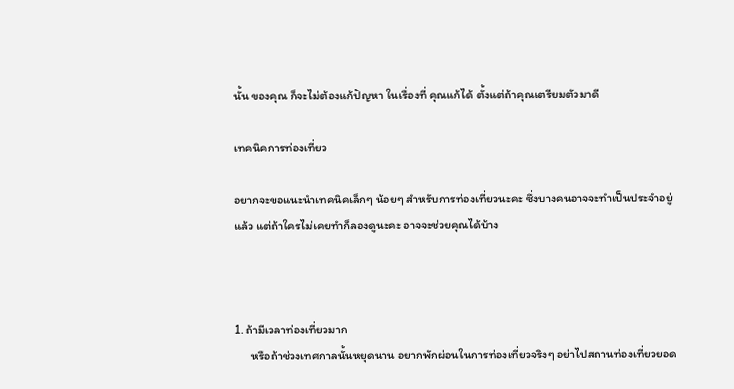นั้น ของคุณ ก็จะไม่ต้องแก้ปัญหา ในเรื่องที่ คุณแก้ได้ ตั้งแต่ถ้าคุณเตรียมตัวมาดี

เทคนิคการท่องเที่ยว

อยากจะขอแนะนำเทคนิคเล็กๆ น้อยๆ สำหรับการท่องเที่ยวนะคะ ซึ่งบางคนอาจจะทำเป็นประจำอยู่แล้ว แต่ถ้าใครไม่เคยทำก็ลองดูนะคะ อาจจะช่วยคุณได้บ้าง



1. ถ้ามีเวลาท่องเที่ยวมาก
      หรือถ้าช่วงเทศกาลนั้นหยุดนาน อยากพักผ่อนในการท่องเที่ยวจริงๆ อย่าไปสถานท่องเที่ยวยอด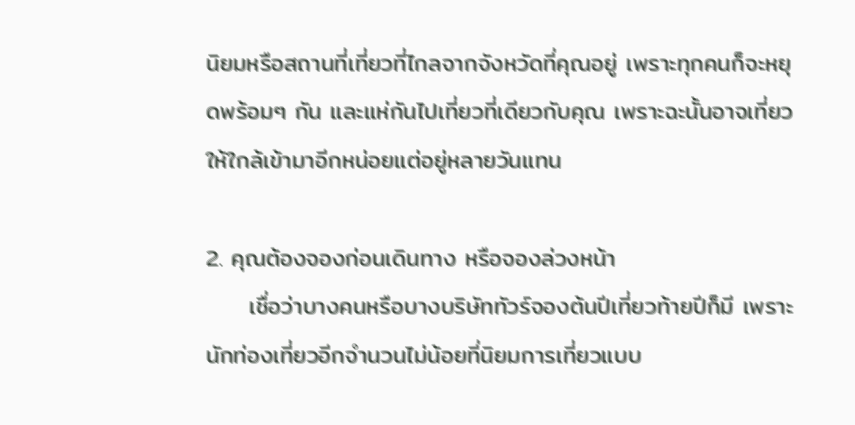นิยมหรือสถานที่เที่ยวที่ไกลจากจังหวัดที่คุณอยู่ เพราะทุกคนก็จะหยุดพร้อมๆ กัน และแห่กันไปเที่ยวที่เดียวกับคุณ เพราะฉะนั้นอาจเที่ยวให้ใกล้เข้ามาอีกหน่อยแต่อยู่หลายวันแทน

2. คุณต้องจองก่อนเดินทาง หรือจองล่วงหน้า
     เชื่อว่าบางคนหรือบางบริษัททัวร์จองต้นปีเที่ยวท้ายปีก็มี เพราะนักท่องเที่ยวอีกจำนวนไม่น้อยที่นิยมการเที่ยวแบบ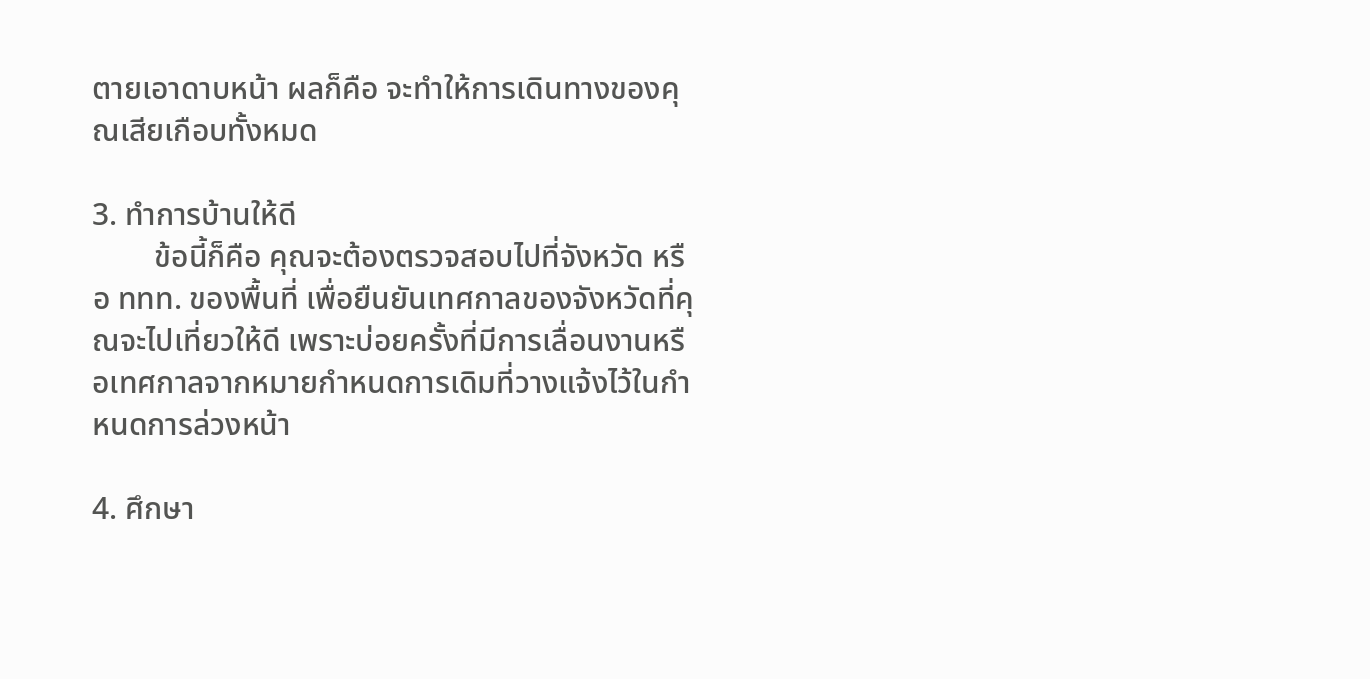ตายเอาดาบหน้า ผลก็คือ จะทำให้การเดินทางของคุณเสียเกือบทั้งหมด

3. ทำการบ้านให้ดี
        ข้อนี้ก็คือ คุณจะต้องตรวจสอบไปที่จังหวัด หรือ ททท. ของพื้นที่ เพื่อยืนยันเทศกาลของจังหวัดที่คุณจะไปเที่ยวให้ดี เพราะบ่อยครั้งที่มีการเลื่อนงานหรือเทศกาลจากหมายกำหนดการเดิมที่วางแจ้งไว้ในกำหนดการล่วงหน้า

4. ศึกษา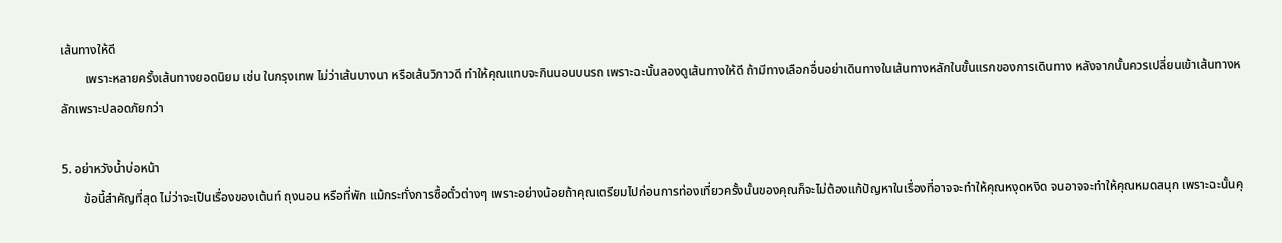เส้นทางให้ดี
        เพราะหลายครั้งเส้นทางยอดนิยม เช่น ในกรุงเทพ ไม่ว่าเส้นบางนา หรือเส้นวิภาวดี ทำให้คุณแทบจะกินนอนบนรถ เพราะฉะนั้นลองดูเส้นทางให้ดี ถ้ามีทางเลือกอื่นอย่าเดินทางในเส้นทางหลักในขั้นแรกของการเดินทาง หลังจากนั้นควรเปลี่ยนเข้าเส้นทางหลักเพราะปลอดภัยกว่า

5. อย่าหวังน้ำบ่อหน้า
       ข้อนี้สำคัญที่สุด ไม่ว่าจะเป็นเรื่องของเต้นท์ ถุงนอน หรือที่พัก แม้กระทั่งการซื้อตั๋วต่างๆ เพราะอย่างน้อยถ้าคุณเตรียมไปก่อนการท่องเที่ยวครั้งนั้นของคุณก็จะไม่ต้องแก้ปัญหาในเรื่องที่อาจจะทำให้คุณหงุดหงิด จนอาจจะทำให้คุณหมดสนุก เพราะฉะนั้นคุ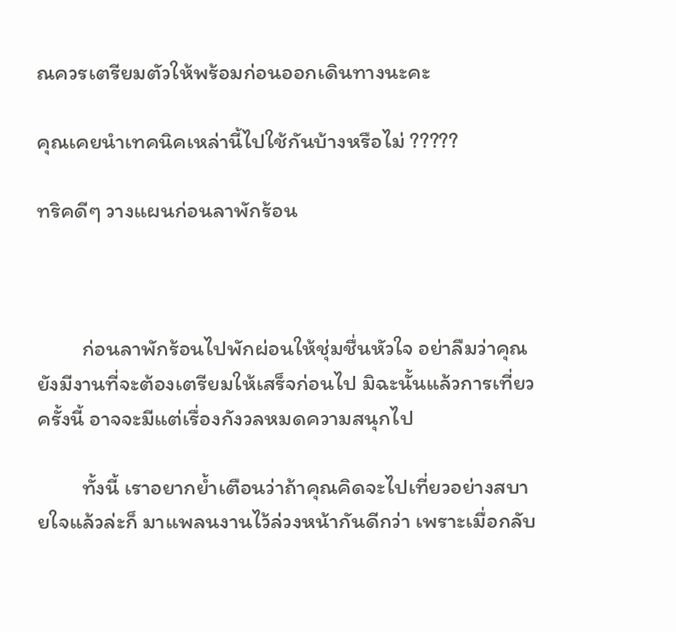ณควรเตรียมตัวให้พร้อมก่อนออกเดินทางนะคะ

คุณเคยนำเทคนิคเหล่านี้ไปใช้กันบ้างหรือไม่ ?????

ทริคดีๆ วางแผนก่อนลาพักร้อน



         ก่อนลาพักร้อนไปพักผ่อนให้ชุ่มชื่นหัวใจ อย่าลืมว่าคุณยังมีงานที่จะต้องเตรียมให้เสร็จก่อนไป มิฉะนั้นแล้วการเที่ยวครั้งนี้ อาจจะมีแต่เรื่องกังวลหมดความสนุกไป

         ทั้งนี้ เราอยากย้ำเตือนว่าถ้าคุณคิดจะไปเที่ยวอย่างสบายใจแล้วล่ะก็ มาแพลนงานไว้ล่วงหน้ากันดีกว่า เพราะเมื่อกลับ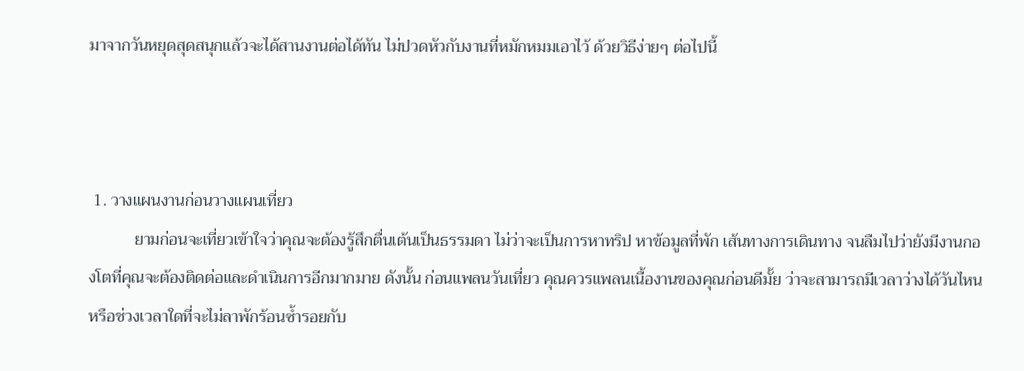มาจากวันหยุดสุดสนุกแล้วจะได้สานงานต่อได้ทัน ไม่ปวดหัวกับงานที่หมักหมมเอาไว้ ด้วยวิธีง่ายๆ ต่อไปนี้



 1. วางแผนงานก่อนวางแผนเที่ยว
           ยามก่อนจะเที่ยวเข้าใจว่าคุณจะต้องรู้สึกตื่นเต้นเป็นธรรมดา ไม่ว่าจะเป็นการหาทริป หาข้อมูลที่พัก เส้นทางการเดินทาง จนลืมไปว่ายังมีงานกองโตที่คุณจะต้องติดต่อและดำเนินการอีกมากมาย ดังนั้น ก่อนแพลนวันเที่ยว คุณควรแพลนเนื้องานของคุณก่อนดีมั้ย ว่าจะสามารถมีเวลาว่างได้วันไหน หรือช่วงเวลาใดที่จะไม่ลาพักร้อนซ้ำรอยกับ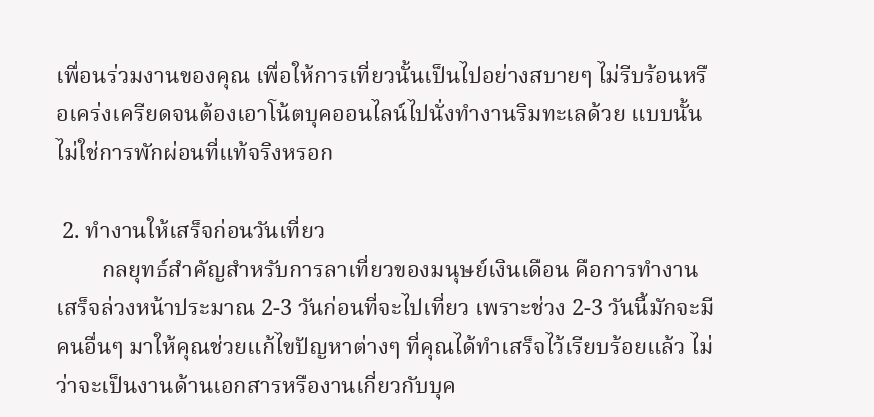เพื่อนร่วมงานของคุณ เพื่อให้การเที่ยวนั้นเป็นไปอย่างสบายๆ ไม่รีบร้อนหรือเคร่งเครียดจนต้องเอาโน้ตบุคออนไลน์ไปนั่งทำงานริมทะเลด้วย แบบนั้นไม่ใช่การพักผ่อนที่แท้จริงหรอก

 2. ทำงานให้เสร็จก่อนวันเที่ยว
        กลยุทธ์สำคัญสำหรับการลาเที่ยวของมนุษย์เงินเดือน คือการทำงานเสร็จล่วงหน้าประมาณ 2-3 วันก่อนที่จะไปเที่ยว เพราะช่วง 2-3 วันนี้มักจะมีคนอื่นๆ มาให้คุณช่วยแก้ไขปัญหาต่างๆ ที่คุณได้ทำเสร็จไว้เรียบร้อยแล้ว ไม่ว่าจะเป็นงานด้านเอกสารหรืองานเกี่ยวกับบุค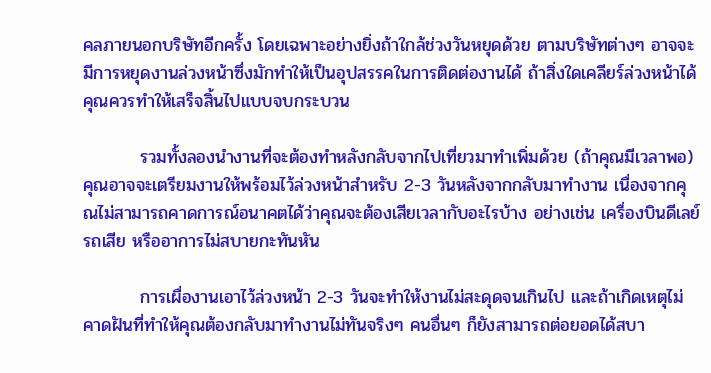คลภายนอกบริษัทอีกครั้ง โดยเฉพาะอย่างยิ่งถ้าใกล้ช่วงวันหยุดด้วย ตามบริษัทต่างๆ อาจจะมีการหยุดงานล่วงหน้าซึ่งมักทำให้เป็นอุปสรรคในการติดต่องานได้ ถ้าสิ่งใดเคลียร์ล่วงหน้าได้คุณควรทำให้เสร็จสิ้นไปแบบจบกระบวน

         รวมทั้งลองนำงานที่จะต้องทำหลังกลับจากไปเที่ยวมาทำเพิ่มด้วย (ถ้าคุณมีเวลาพอ) คุณอาจจะเตรียมงานให้พร้อมไว้ล่วงหน้าสำหรับ 2-3 วันหลังจากกลับมาทำงาน เนื่องจากคุณไม่สามารถคาดการณ์อนาคตได้ว่าคุณจะต้องเสียเวลากับอะไรบ้าง อย่างเช่น เครื่องบินดีเลย์ รถเสีย หรืออาการไม่สบายกะทันหัน

         การเผื่องานเอาไว้ล่วงหน้า 2-3 วันจะทำให้งานไม่สะดุดจนเกินไป และถ้าเกิดเหตุไม่คาดฝันที่ทำให้คุณต้องกลับมาทำงานไม่ทันจริงๆ คนอื่นๆ ก็ยังสามารถต่อยอดได้สบา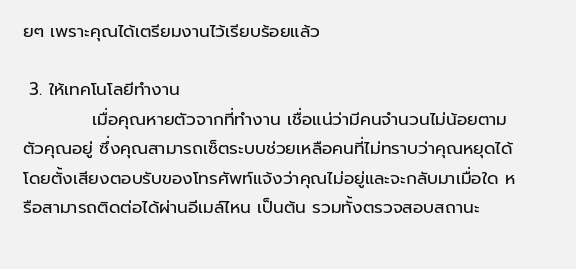ยๆ เพราะคุณได้เตรียมงานไว้เรียบร้อยแล้ว

 3. ให้เทคโนโลยีทำงาน
           เมื่อคุณหายตัวจากที่ทำงาน เชื่อแน่ว่ามีคนจำนวนไม่น้อยตามตัวคุณอยู่ ซึ่งคุณสามารถเซ็ตระบบช่วยเหลือคนที่ไม่ทราบว่าคุณหยุดได้ โดยตั้งเสียงตอบรับของโทรศัพท์แจ้งว่าคุณไม่อยู่และจะกลับมาเมื่อใด หรือสามารถติดต่อได้ผ่านอีเมล์ไหน เป็นต้น รวมทั้งตรวจสอบสถานะ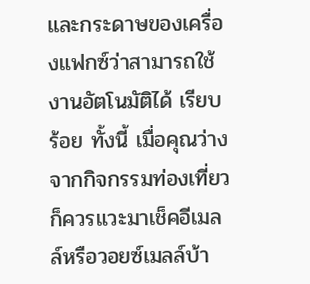และกระดาษของเครื่องแฟกซ์ว่าสามารถใช้งานอัตโนมัติได้ เรียบร้อย ทั้งนี้ เมื่อคุณว่างจากกิจกรรมท่องเที่ยวก็ควรแวะมาเช็คอีเมลล์หรือวอยซ์เมลล์บ้า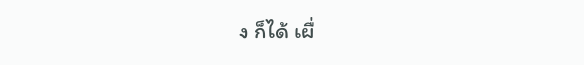ง ก็ได้ เผื่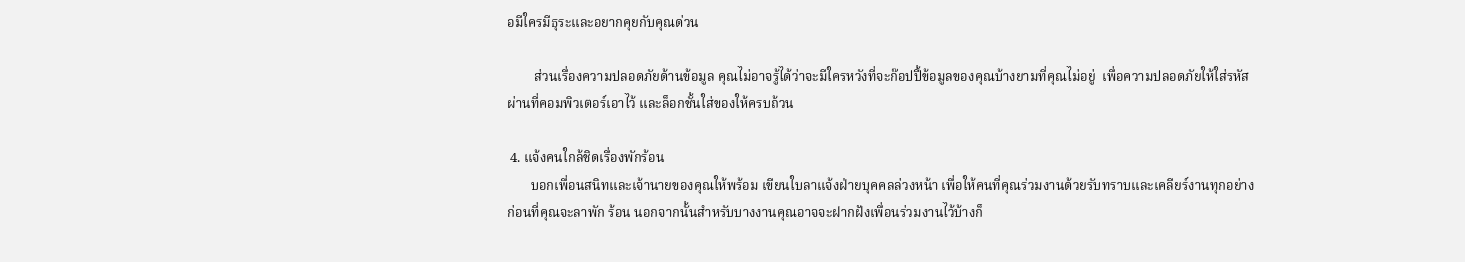อมีใครมีธุระและอยากคุยกับคุณด่วน

        ส่วนเรื่องความปลอดภัยด้านข้อมูล คุณไม่อาจรู้ได้ว่าจะมีใครหวังที่จะก๊อปปี้ข้อมูลของคุณบ้างยามที่คุณไม่อยู่  เพื่อความปลอดภัยให้ใส่รหัสผ่านที่คอมพิวเตอร์เอาไว้ และล็อกชั้นใส่ของให้ครบถ้วน

 4. แจ้งคนใกล้ชิดเรื่องพักร้อน
       บอกเพื่อนสนิทและเจ้านายของคุณให้พร้อม เขียนใบลาแจ้งฝ่ายบุคคลล่วงหน้า เพื่อให้คนที่คุณร่วมงานด้วยรับทราบและเคลียร์งานทุกอย่างก่อนที่คุณจะลาพัก ร้อน นอกจากนั้นสำหรับบางงานคุณอาจจะฝากฝังเพื่อนร่วมงานไว้บ้างก็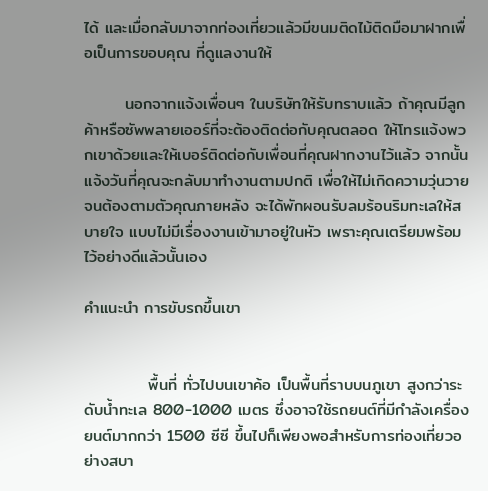ได้ และเมื่อกลับมาจากท่องเที่ยวแล้วมีขนมติดไม้ติดมือมาฝากเพื่อเป็นการขอบคุณ ที่ดูแลงานให้

       นอกจากแจ้งเพื่อนๆ ในบริษัทให้รับทราบแล้ว ถ้าคุณมีลูกค้าหรือซัพพลายเออร์ที่จะต้องติดต่อกับคุณตลอด ให้โทรแจ้งพวกเขาด้วยและให้เบอร์ติดต่อกับเพื่อนที่คุณฝากงานไว้แล้ว จากนั้นแจ้งวันที่คุณจะกลับมาทำงานตามปกติ เพื่อให้ไม่เกิดความวุ่นวายจนต้องตามตัวคุณภายหลัง จะได้พักผอนรับลมร้อนริมทะเลให้สบายใจ แบบไม่มีเรื่องงานเข้ามาอยู่ในหัว เพราะคุณเตรียมพร้อมไว้อย่างดีแล้วนั้นเอง

คำแนะนำ การขับรถขึ้นเขา


           พื้นที่ ทั่วไปบนเขาค้อ เป็นพื้นที่ราบบนภูเขา สูงกว่าระดับน้ำทะเล 800-1000 เมตร ซึ่งอาจใช้รถยนต์ที่มีกำลังเครื่องยนต์มากกว่า 1500 ซีซี ขึ้นไปก็เพียงพอสำหรับการท่องเที่ยวอย่างสบา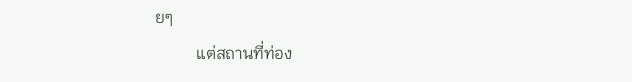ยๆ
          แต่สถานที่ท่อง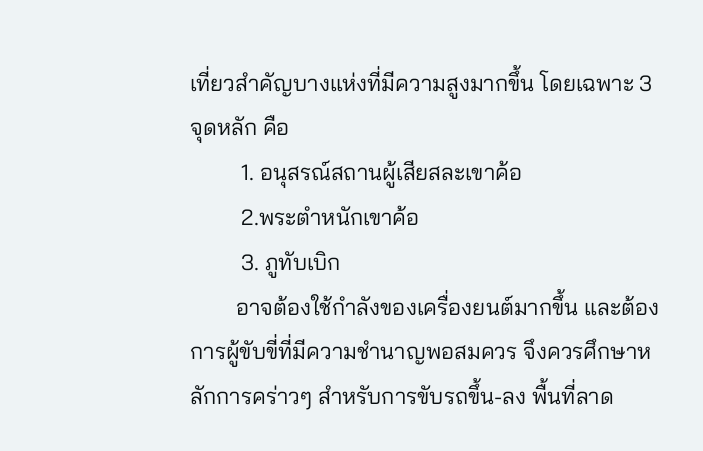เที่ยวสำคัญบางแห่งที่มีความสูงมากขึ้น โดยเฉพาะ 3 จุดหลัก คือ
         1. อนุสรณ์สถานผู้เสียสละเขาค้อ
         2.พระตำหนักเขาค้อ
         3. ภูทับเบิก
        อาจต้องใช้กำลังของเครื่องยนต์มากขึ้น และต้องการผู้ขับขี่ที่มีความชำนาญพอสมควร จึงควรศึกษาหลักการคร่าวๆ สำหรับการขับรถขึ้น-ลง พื้นที่ลาด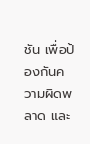ชัน เพื่อป้องกันความผิดพลาด และ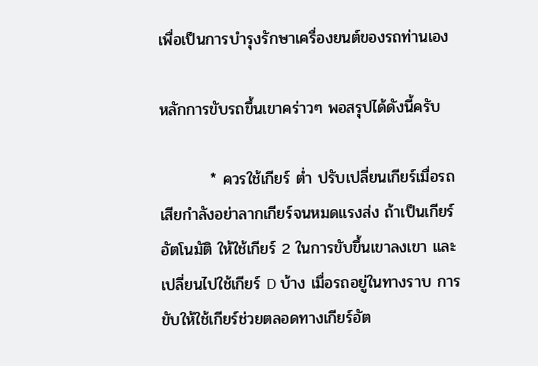เพื่อเป็นการบำรุงรักษาเครื่องยนต์ของรถท่านเอง

หลักการขับรถขึ้นเขาคร่าวๆ พอสรุปได้ดังนี้ครับ

         * ควรใช้เกียร์ ต่ำ ปรับเปลี่ยนเกียร์เมื่อรถเสียกำลังอย่าลากเกียร์จนหมดแรงส่ง ถ้าเป็นเกียร์อัตโนมัติ ให้ใช้เกียร์ 2 ในการขับขึ้นเขาลงเขา และเปลี่ยนไปใช้เกียร์ D บ้าง เมื่อรถอยู่ในทางราบ การขับให้ใช้เกียร์ช่วยตลอดทางเกียร์อัต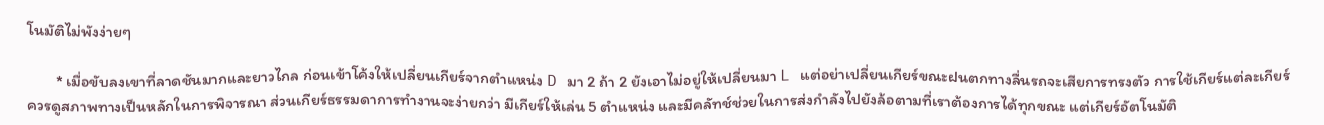โนมัติไม่พังง่ายๆ

        * เมื่อขับลงเขาที่ลาดชันมากและยาวไกล ก่อนเข้าโค้งให้เปลี่ยนเกียร์จากตำแหน่ง D มา 2 ถ้า 2 ยังเอาไม่อยู่ให้เปลี่ยนมา L แต่อย่าเปลี่ยนเกียร์ขณะฝนตกทางลื่นรถจะเสียการทรงตัว การใช้เกียร์แต่ละเกียร์ควรดูสภาพทางเป็นหลักในการพิจารณา ส่วนเกียร์ธรรมดาการทำงานจะง่ายกว่า มีเกียร์ให้เล่น 5 ตำแหน่ง และมีคลัทช์ช่วยในการส่งกำลังไปยังล้อตามที่เราต้องการได้ทุกขณะ แต่เกียร์อัตโนมัติ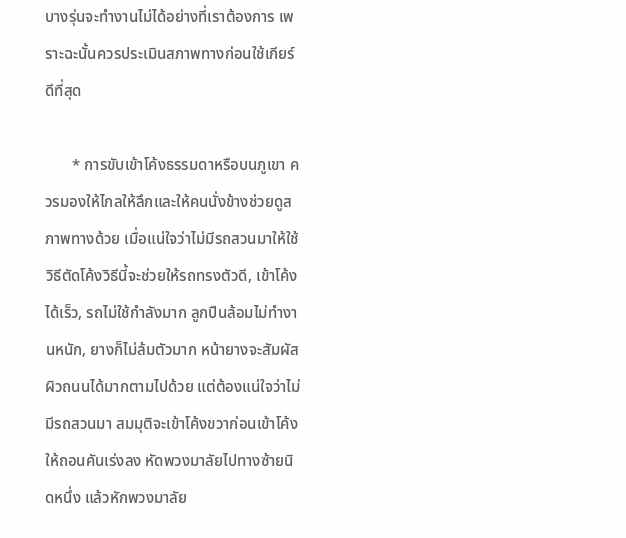บางรุ่นจะทำงานไม่ได้อย่างที่เราต้องการ เพราะฉะนั้นควรประเมินสภาพทางก่อนใช้เกียร์ดีที่สุด

       * การขับเข้าโค้งธรรมดาหรือบนภูเขา ควรมองให้ไกลให้ลึกและให้คนนั่งข้างช่วยดูสภาพทางด้วย เมื่อแน่ใจว่าไม่มีรถสวนมาให้ใช้วิธีตัดโค้งวิธีนี้จะช่วยให้รถทรงตัวดี, เข้าโค้งได้เร็ว, รถไม่ใช้กำลังมาก ลูกปืนล้อมไม่ทำงานหนัก, ยางก็ไม่ล้มตัวมาก หน้ายางจะสัมผัสผิวถนนได้มากตามไปด้วย แต่ต้องแน่ใจว่าไม่มีรถสวนมา สมมุติจะเข้าโค้งขวาก่อนเข้าโค้งให้ถอนคันเร่งลง หัดพวงมาลัยไปทางซ้ายนิดหนึ่ง แล้วหักพวงมาลัย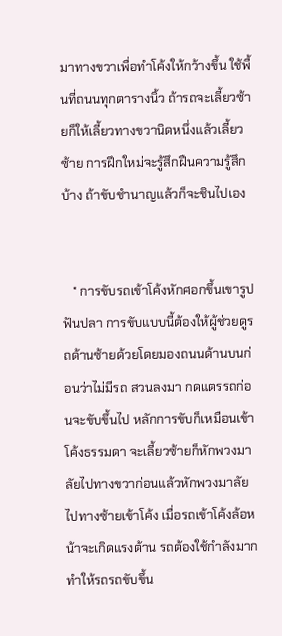มาทางขวาเพื่อทำโค้งให้กว้างขึ้น ใช้พื้นที่ถนนทุกตารางนิ้ว ถ้ารถจะเลี้ยวซ้ายก็ให้เลี้ยวทางขวานิดหนึ่งแล้วเลี้ยวซ้าย การฝึกใหม่จะรู้สึกฝืนความรู้สึกบ้าง ถ้าขับชำนาญแล้วก็จะชินไปเอง


   * การขับรถเข้าโค้งหักศอกขึ้นเขารูปฟันปลา การขับแบบนี้ต้องให้ผู้ช่วยดูรถด้านซ้ายด้วยโดยมองถนนด้านบนก่อนว่าไม่มีรถ สวนลงมา กดแตรรถก่อนจะขับขึ้นไป หลักการขับก็เหมือนเข้าโค้งธรรมดา จะเลี้ยวซ้ายก็หักพวงมาลัยไปทางขวาก่อนแล้วหักพวงมาลัยไปทางซ้ายเข้าโค้ง เมื่อรถเข้าโค้งล้อหน้าจะเกิดแรงต้าน รถต้องใช้กำลังมาก ทำให้รถรถขับขึ้น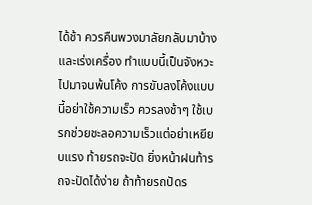ได้ช้า ควรคืนพวงมาลัยกลับมาบ้าง และเร่งเครื่อง ทำแบบนี้เป็นจังหวะไปมาจนพ้นโค้ง การขับลงโค้งแบบนี้อย่าใช้ความเร็ว ควรลงช้าๆ ใช้เบรกช่วยชะลอความเร็วแต่อย่าเหยียบแรง ท้ายรถจะปัด ยิ่งหน้าฝนท้ารถจะปัดได้ง่าย ถ้าท้ายรถปัดร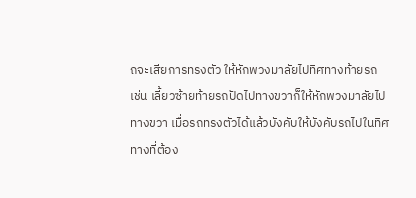ถจะเสียการทรงตัว ให้หักพวงมาลัยไปทิศทางท้ายรถ เช่น เลี้ยวซ้ายท้ายรถปัดไปทางขวาก็ให้หักพวงมาลัยไปทางขวา เมื่อรถทรงตัวได้แล้วบังคับให้บังคับรถไปในทิศทางที่ต้อง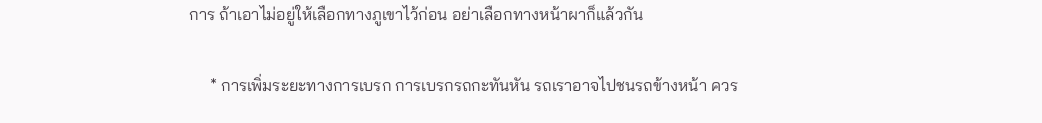การ ถ้าเอาไม่อยู่ให้เลือกทางภูเขาไว้ก่อน อย่าเลือกทางหน้าผาก็แล้วกัน

     * การเพิ่มระยะทางการเบรก การเบรกรถกะทันหัน รถเราอาจไปชนรถข้างหน้า ควร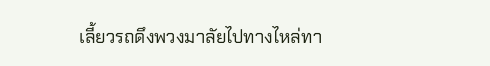เลี้ยวรถดึงพวงมาลัยไปทางไหล่ทา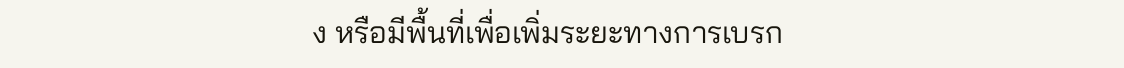ง หรือมีพื้นที่เพื่อเพิ่มระยะทางการเบรก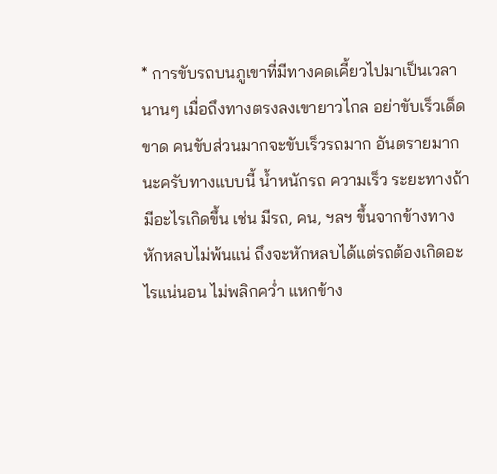* การขับรถบนภูเขาที่มีทางคดเคี้ยวไปมาเป็นเวลานานๆ เมื่อถึงทางตรงลงเขายาวไกล อย่าขับเร็วเด็ดขาด คนขับส่วนมากจะขับเร็วรถมาก อันตรายมากนะครับทางแบบนี้ น้ำหนักรถ ความเร็ว ระยะทางถ้ามีอะไรเกิดขึ้น เช่น มีรถ, คน, ฯลฯ ขึ้นจากข้างทางหักหลบไม่พ้นแน่ ถึงจะหักหลบได้แต่รถต้องเกิดอะไรแน่นอน ไม่พลิกคว่ำ แหกข้าง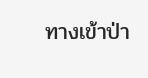ทางเข้าป่า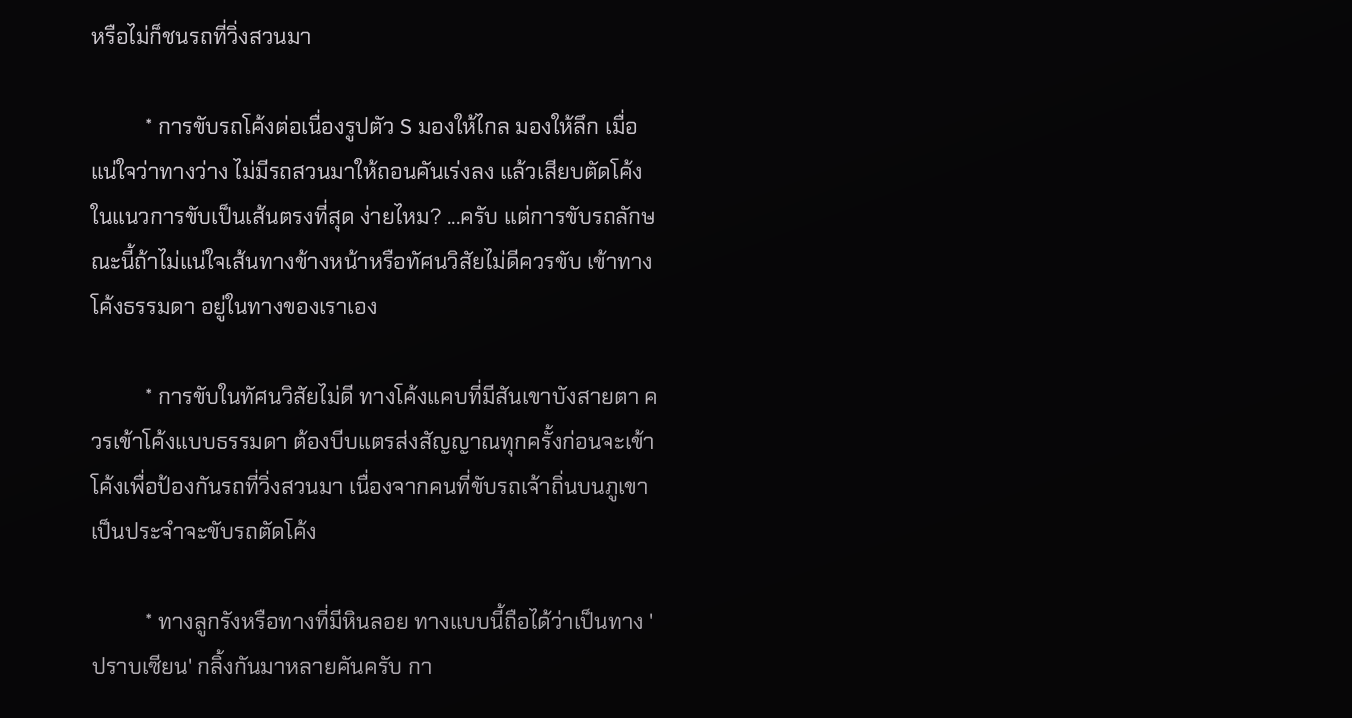หรือไม่ก็ชนรถที่วิ่งสวนมา

          * การขับรถโค้งต่อเนื่องรูปตัว S มองให้ไกล มองให้ลึก เมื่อแน่ใจว่าทางว่าง ไม่มีรถสวนมาให้ถอนคันเร่งลง แล้วเสียบตัดโค้งในแนวการขับเป็นเส้นตรงที่สุด ง่ายไหม? ...ครับ แต่การขับรถลักษณะนี้ถ้าไม่แน่ใจเส้นทางข้างหน้าหรือทัศนวิสัยไม่ดีควรขับ เข้าทางโค้งธรรมดา อยู่ในทางของเราเอง

          * การขับในทัศนวิสัยไม่ดี ทางโค้งแคบที่มีสันเขาบังสายตา ควรเข้าโค้งแบบธรรมดา ต้องบีบแตรส่งสัญญาณทุกครั้งก่อนจะเข้าโค้งเพื่อป้องกันรถที่วิ่งสวนมา เนื่องจากคนที่ขับรถเจ้าถิ่นบนภูเขาเป็นประจำจะขับรถตัดโค้ง

          * ทางลูกรังหรือทางที่มีหินลอย ทางแบบนี้ถือได้ว่าเป็นทาง 'ปราบเซียน' กลิ้งกันมาหลายคันครับ กา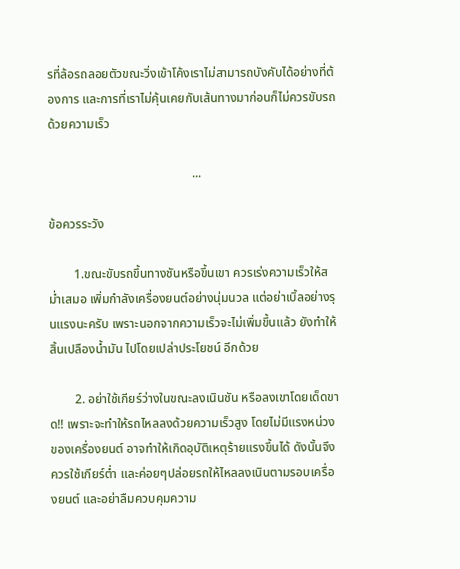รที่ล้อรถลอยตัวขณะวิ่งเข้าโค้งเราไม่สามารถบังคับได้อย่างที่ต้องการ และการที่เราไม่คุ้นเคยกับเส้นทางมาก่อนก็ไม่ควรขับรถด้วยความเร็ว

                                              ...

ข้อควรระวัง

        1.ขณะขับรถขึ้นทางชันหรือขึ้นเขา ควรเร่งความเร็วให้สม่ำเสมอ เพิ่มกำลังเครื่องยนต์อย่างนุ่มนวล แต่อย่าเบิ้ลอย่างรุนแรงนะครับ เพราะนอกจากความเร็วจะไม่เพิ่มขึ้นแล้ว ยังทำให้สิ้นเปลืองน้ำมัน ไปโดยเปล่าประโยชน์ อีกด้วย

        2. อย่าใช้เกียร์ว่างในขณะลงเนินชัน หรือลงเขาโดยเด็ดขาด!! เพราะจะทำให้รถไหลลงด้วยความเร็วสูง โดยไม่มีแรงหน่วงของเครื่องยนต์ อาจทำให้เกิดอุบัติเหตุร้ายแรงขึ้นได้ ดังนั้นจึงควรใช้เกียร์ต่ำ และค่อยๆปล่อยรถให้ไหลลงเนินตามรอบเครื่องยนต์ และอย่าลืมควบคุมความ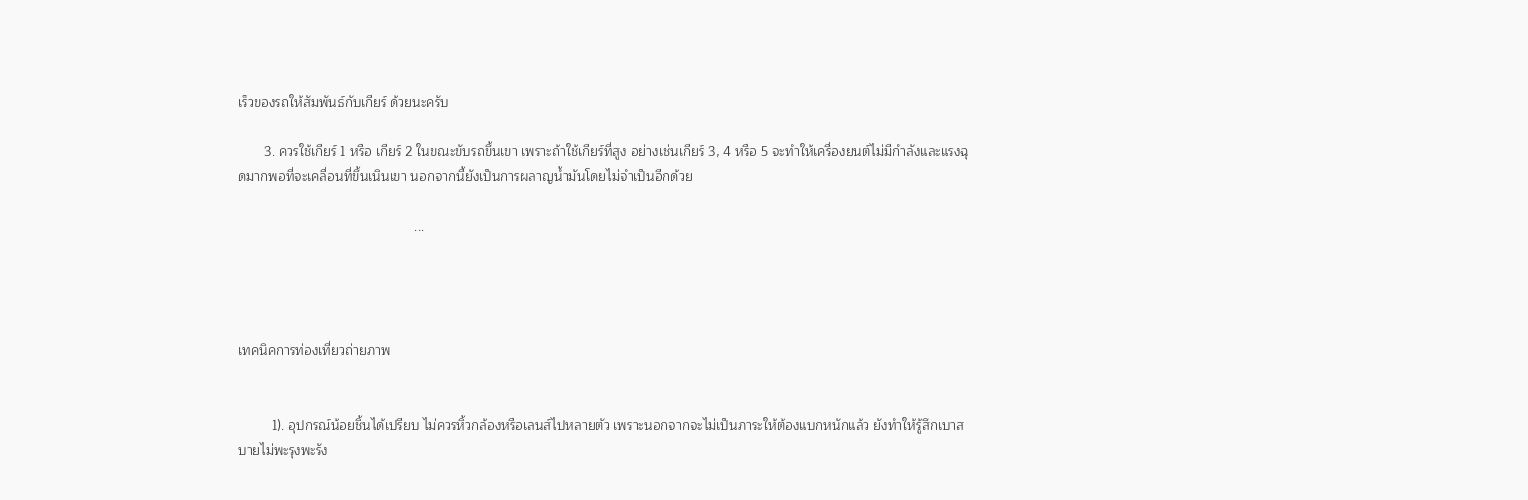เร็วของรถให้สัมพันธ์กับเกียร์ ด้วยนะครับ

       3. ควรใช้เกียร์ 1 หรือ เกียร์ 2 ในขณะขับรถขึ้นเขา เพราะถ้าใช้เกียร์ที่สูง อย่างเช่นเกียร์ 3, 4 หรือ 5 จะทำให้เครื่องยนต์ไม่มีกำลังและแรงฉุดมากพอที่จะเคลื่อนที่ขึ้นเนินเขา นอกจากนี้ยังเป็นการผลาญน้ำมันโดยไม่จำเป็นอีกด้วย

                                               ...




เทคนิคการท่องเที่ยวถ่ายภาพ


         1). อุปกรณ์น้อยชิ้นได้เปรียบ ไม่ควรหิ้วกล้องหรือเลนส์ไปหลายตัว เพราะนอกจากจะไม่เป็นภาระให้ต้องแบกหนักแล้ว ยังทำให้รู้สึกเบาสบายไม่พะรุงพะรัง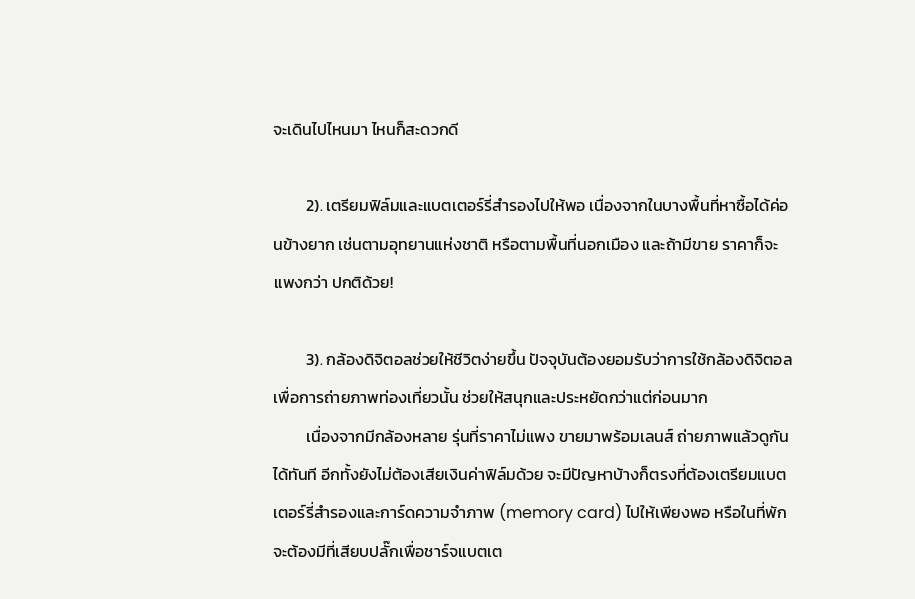จะเดินไปไหนมา ไหนก็สะดวกดี

         2). เตรียมฟิล์มและแบตเตอร์รี่สำรองไปให้พอ เนื่องจากในบางพื้นที่หาซื้อได้ค่อนข้างยาก เช่นตามอุทยานแห่งชาติ หรือตามพื้นที่นอกเมือง และถ้ามีขาย ราคาก็จะแพงกว่า ปกติด้วย!

         3). กล้องดิจิตอลช่วยให้ชีวิตง่ายขึ้น ปัจจุบันต้องยอมรับว่าการใช้กล้องดิจิตอลเพื่อการถ่ายภาพท่องเที่ยวนั้น ช่วยให้สนุกและประหยัดกว่าแต่ก่อนมาก
         เนื่องจากมีกล้องหลาย รุ่นที่ราคาไม่แพง ขายมาพร้อมเลนส์ ถ่ายภาพแล้วดูกันได้ทันที อีกทั้งยังไม่ต้องเสียเงินค่าฟิล์มด้วย จะมีปัญหาบ้างก็ตรงที่ต้องเตรียมแบตเตอร์รี่สำรองและการ์ดความจำภาพ (memory card) ไปให้เพียงพอ หรือในที่พักจะต้องมีที่เสียบปลั๊กเพื่อชาร์จแบตเต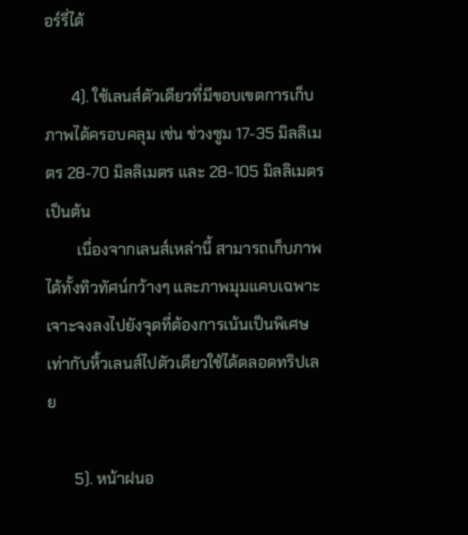อร์รี่ได้

       4). ใช้เลนส์ตัวเดียวที่มีขอบเขตการเก็บภาพได้ครอบคลุม เช่น ช่วงซูม 17-35 มิลลิเมตร 28-70 มิลลิเมตร และ 28-105 มิลลิเมตร เป็นต้น
        เนื่องจากเลนส์เหล่านี้ สามารถเก็บภาพได้ทั้งทิวทัศน์กว้างๆ และภาพมุมแคบเฉพาะเจาะจงลงไปยังจุดที่ต้องการเน้นเป็นพิเศษ เท่ากับหิ้วเลนส์ไปตัวเดียวใช้ได้ตลอดทริปเลย

       5). หน้าฝนอ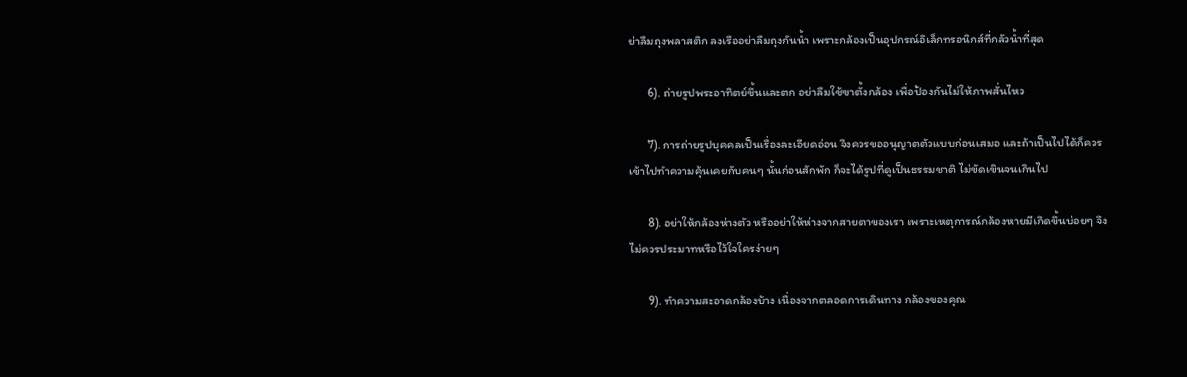ย่าลืมถุงพลาสติก ลงเรืออย่าลืมถุงกันน้ำ เพราะกล้องเป็นอุปกรณ์อิเล็กทรอนิกส์ที่กลัวน้ำที่สุด

       6). ถ่ายรูปพระอาทิตย์ขึ้นและตก อย่าลืมใช้ขาตั้งกล้อง เพื่อป้องกันไม่ให้ภาพสั่นไหว

       7). การถ่ายรูปบุคคลเป็นเรื่องละเอียดอ่อน จึงควรขออนุญาตตัวแบบก่อนเสมอ และถ้าเป็นไปได้ก็ควรเข้าไปทำความคุ้นเคยกับคนๆ นั้นก่อนสักพัก ก็จะได้รูปที่ดูเป็นธรรมชาติ ไม่ขัดเขินจนเกินไป

       8). อย่าให้กล้องห่างตัว หรืออย่าให้ห่างจากสายตาของเรา เพราะเหตุการณ์กล้องหายมีเกิดขึ้นบ่อยๆ จึงไม่ควรประมาทหรือไว้ใจใครง่ายๆ

       9). ทำความสะอาดกล้องบ้าง เนื่องจากตลอดการเดินทาง กล้องของคุณ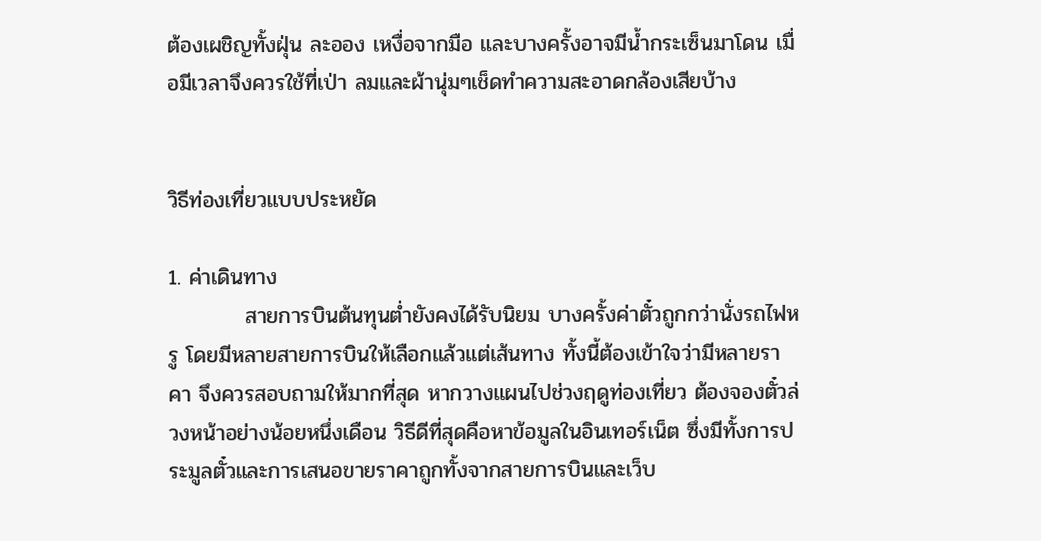ต้องเผชิญทั้งฝุ่น ละออง เหงื่อจากมือ และบางครั้งอาจมีน้ำกระเซ็นมาโดน เมื่อมีเวลาจึงควรใช้ที่เป่า ลมและผ้านุ่มๆเช็ดทำความสะอาดกล้องเสียบ้าง


วิธีท่องเที่ยวแบบประหยัด

1. ค่าเดินทาง
          สายการบินต้นทุนต่ำยังคงได้รับนิยม บางครั้งค่าตั๋วถูกกว่านั่งรถไฟหรู โดยมีหลายสายการบินให้เลือกแล้วแต่เส้นทาง ทั้งนี้ต้องเข้าใจว่ามีหลายราคา จึงควรสอบถามให้มากที่สุด หากวางแผนไปช่วงฤดูท่องเที่ยว ต้องจองตั๋วล่วงหน้าอย่างน้อยหนึ่งเดือน วิธีดีที่สุดคือหาข้อมูลในอินเทอร์เน็ต ซึ่งมีทั้งการประมูลตั๋วและการเสนอขายราคาถูกทั้งจากสายการบินและเว็บ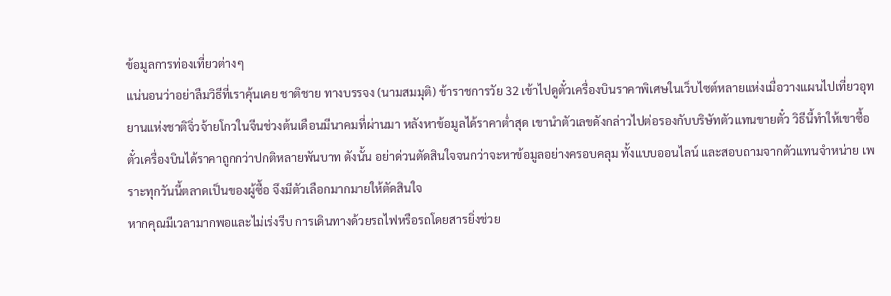ข้อมูลการท่องเที่ยวต่างๆ
แน่นอนว่าอย่าลืมวิธีที่เราคุ้นเคย ชาติชาย ทางบรรจง (นามสมมุติ) ข้าราชการวัย 32 เข้าไปดูตั๋วเครื่องบินราคาพิเศษในเว็บไซต์หลายแห่งเมื่อวางแผนไปเที่ยวอุทยานแห่งชาติจิ่วจ้ายโกวในจีนช่วงต้นเดือนมีนาคมที่ผ่านมา หลังหาข้อมูลได้ราคาต่ำสุด เขานำตัวเลขดังกล่าวไปต่อรองกับบริษัทตัวแทนขายตั๋ว วิธีนี้ทำให้เขาซื้อตั๋วเครื่องบินได้ราคาถูกกว่าปกติหลายพันบาท ดังนั้น อย่าด่วนตัดสินใจจนกว่าจะหาข้อมูลอย่างครอบคลุม ทั้งแบบออนไลน์ และสอบถามจากตัวแทนจำหน่าย เพราะทุกวันนี้ตลาดเป็นของผู้ซื้อ จึงมีตัวเลือกมากมายให้ตัดสินใจ
หากคุณมีเวลามากพอและไม่เร่งรีบ การเดินทางด้วยรถไฟหรือรถโดยสารยิ่งช่วย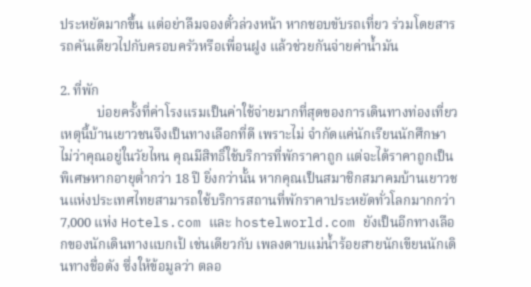ประหยัดมากขึ้น แต่อย่าลืมจองตั๋วล่วงหน้า หากชอบขับรถเที่ยว ร่วมโดยสารรถคันเดียวไปกับครอบครัวหรือเพื่อนฝูง แล้วช่วยกันจ่ายค่าน้ำมัน

2. ที่พัก
           บ่อยครั้งที่ค่าโรงแรมเป็นค่าใช้จ่ายมากที่สุดของการเดินทางท่องเที่ยว เหตุนี้บ้านเยาวชนจึงเป็นทางเลือกที่ดี เพราะไม่ จำกัดแค่นักเรียนนักศึกษา ไม่ว่าคุณอยู่ในวัยไหน คุณมีสิทธิ์ใช้บริการที่พักราคาถูก แต่จะได้ราคาถูกเป็นพิเศษหากอายุต่ำกว่า 18 ปี ยิ่งกว่านั้น หากคุณเป็นสมาชิกสมาคมบ้านเยาวชนแห่งประเทศไทยสามารถใช้บริการสถานที่พักราคาประหยัดทั่วโลกมากกว่า 7,000 แห่ง Hotels.com และ hostelworld.com ยังเป็นอีกทางเลือกของนักเดินทางแบกเป้ เช่นเดียวกับ เพลงดาบแม่น้ำร้อยสายนักเขียนนักเดินทางชื่อดัง ซึ่งให้ข้อมูลว่า ตลอ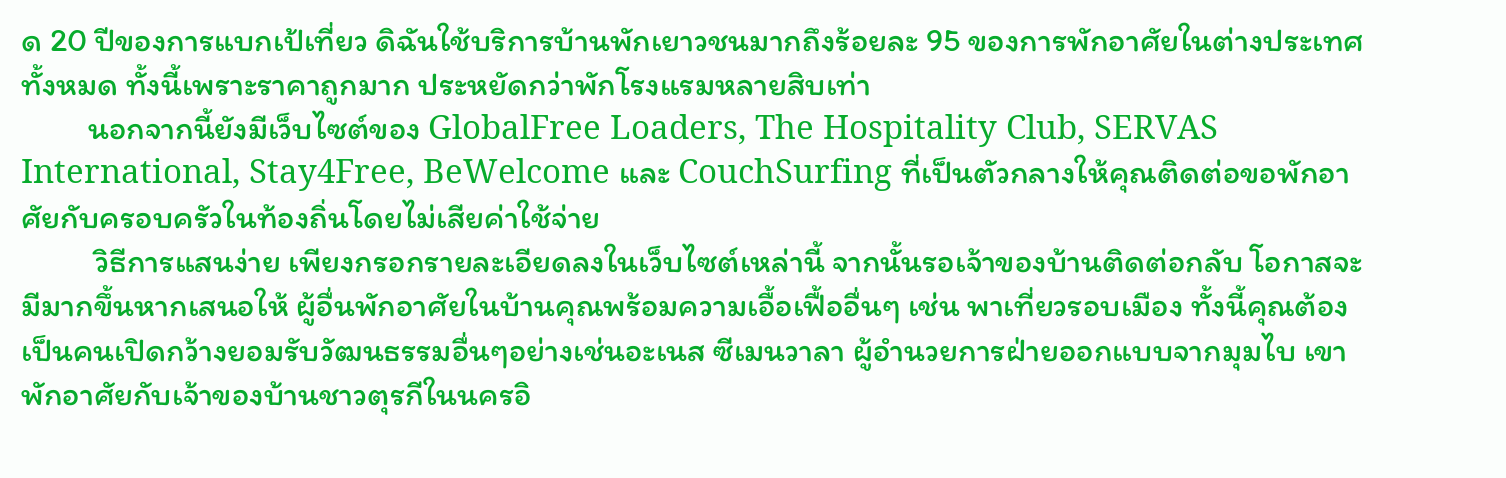ด 20 ปีของการแบกเป้เที่ยว ดิฉันใช้บริการบ้านพักเยาวชนมากถึงร้อยละ 95 ของการพักอาศัยในต่างประเทศทั้งหมด ทั้งนี้เพราะราคาถูกมาก ประหยัดกว่าพักโรงแรมหลายสิบเท่า
         นอกจากนี้ยังมีเว็บไซต์ของ GlobalFree Loaders, The Hospitality Club, SERVAS International, Stay4Free, BeWelcome และ CouchSurfing ที่เป็นตัวกลางให้คุณติดต่อขอพักอาศัยกับครอบครัวในท้องถิ่นโดยไม่เสียค่าใช้จ่าย
          วิธีการแสนง่าย เพียงกรอกรายละเอียดลงในเว็บไซต์เหล่านี้ จากนั้นรอเจ้าของบ้านติดต่อกลับ โอกาสจะมีมากขึ้นหากเสนอให้ ผู้อื่นพักอาศัยในบ้านคุณพร้อมความเอื้อเฟื้ออื่นๆ เช่น พาเที่ยวรอบเมือง ทั้งนี้คุณต้องเป็นคนเปิดกว้างยอมรับวัฒนธรรมอื่นๆอย่างเช่นอะเนส ซีเมนวาลา ผู้อำนวยการฝ่ายออกแบบจากมุมไบ เขาพักอาศัยกับเจ้าของบ้านชาวตุรกีในนครอิ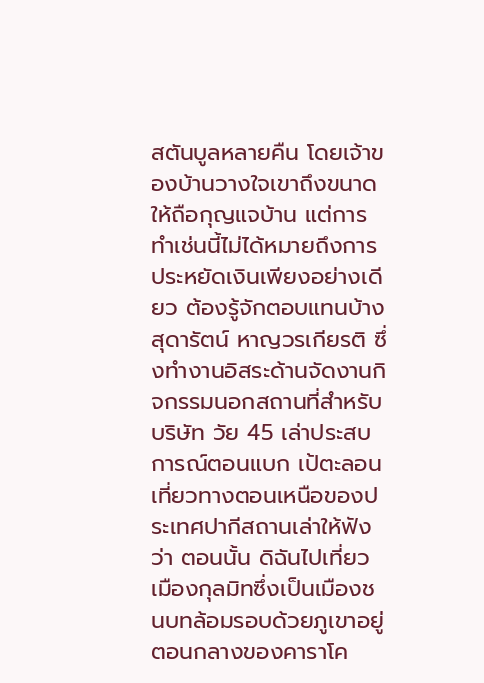สตันบูลหลายคืน โดยเจ้าของบ้านวางใจเขาถึงขนาดให้ถือกุญแจบ้าน แต่การทำเช่นนี้ไม่ได้หมายถึงการประหยัดเงินเพียงอย่างเดียว ต้องรู้จักตอบแทนบ้าง สุดารัตน์ หาญวรเกียรติ ซึ่งทำงานอิสระด้านจัดงานกิจกรรมนอกสถานที่สำหรับบริษัท วัย 45 เล่าประสบการณ์ตอนแบก เป้ตะลอนเที่ยวทางตอนเหนือของประเทศปากีสถานเล่าให้ฟังว่า ตอนนั้น ดิฉันไปเที่ยวเมืองกุลมิทซึ่งเป็นเมืองชนบทล้อมรอบด้วยภูเขาอยู่ตอนกลางของคาราโค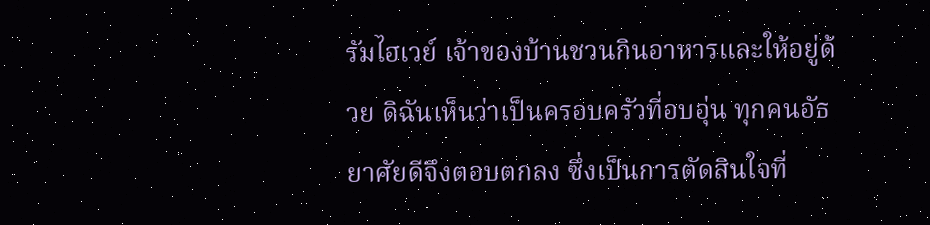รัมไฮเวย์ เจ้าของบ้านชวนกินอาหารและให้อยู่ด้วย ดิฉันเห็นว่าเป็นครอบครัวที่อบอุ่น ทุกคนอัธยาศัยดีจึงตอบตกลง ซึ่งเป็นการตัดสินใจที่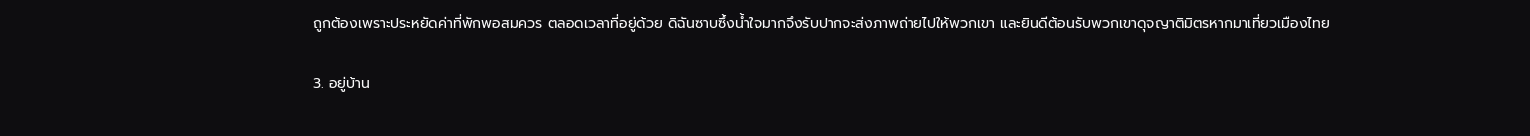ถูกต้องเพราะประหยัดค่าที่พักพอสมควร ตลอดเวลาที่อยู่ด้วย ดิฉันซาบซึ้งน้ำใจมากจึงรับปากจะส่งภาพถ่ายไปให้พวกเขา และยินดีต้อนรับพวกเขาดุจญาติมิตรหากมาเที่ยวเมืองไทย

3. อยู่บ้าน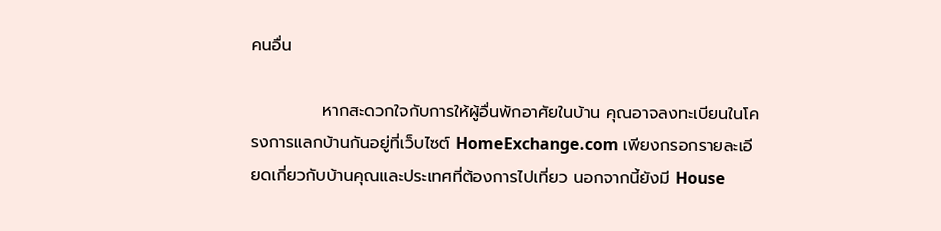คนอื่น

            หากสะดวกใจกับการให้ผู้อื่นพักอาศัยในบ้าน คุณอาจลงทะเบียนในโครงการแลกบ้านกันอยู่ที่เว็บไซต์ HomeExchange.com เพียงกรอกรายละเอียดเกี่ยวกับบ้านคุณและประเทศที่ต้องการไปเที่ยว นอกจากนี้ยังมี House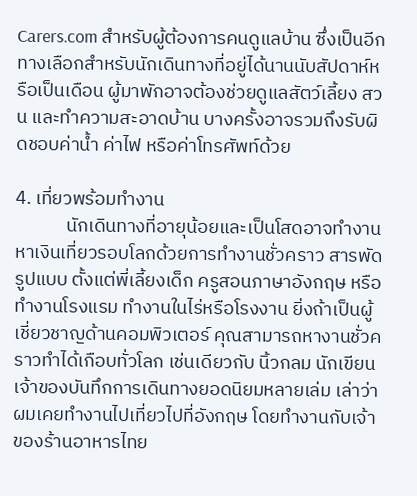Carers.com สำหรับผู้ต้องการคนดูแลบ้าน ซึ่งเป็นอีกทางเลือกสำหรับนักเดินทางที่อยู่ได้นานนับสัปดาห์หรือเป็นเดือน ผู้มาพักอาจต้องช่วยดูแลสัตว์เลี้ยง สวน และทำความสะอาดบ้าน บางครั้งอาจรวมถึงรับผิดชอบค่าน้ำ ค่าไฟ หรือค่าโทรศัพท์ด้วย

4. เที่ยวพร้อมทำงาน
            นักเดินทางที่อายุน้อยและเป็นโสดอาจทำงานหาเงินเที่ยวรอบโลกด้วยการทำงานชั่วคราว สารพัดรูปแบบ ตั้งแต่พี่เลี้ยงเด็ก ครูสอนภาษาอังกฤษ หรือทำงานโรงแรม ทำงานในไร่หรือโรงงาน ยิ่งถ้าเป็นผู้เชี่ยวชาญด้านคอมพิวเตอร์ คุณสามารถหางานชั่วคราวทำได้เกือบทั่วโลก เช่นเดียวกับ นิ้วกลม นักเขียนเจ้าของบันทึกการเดินทางยอดนิยมหลายเล่ม เล่าว่า ผมเคยทำงานไปเที่ยวไปที่อังกฤษ โดยทำงานกับเจ้าของร้านอาหารไทย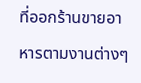ที่ออกร้านขายอาหารตามงานต่างๆ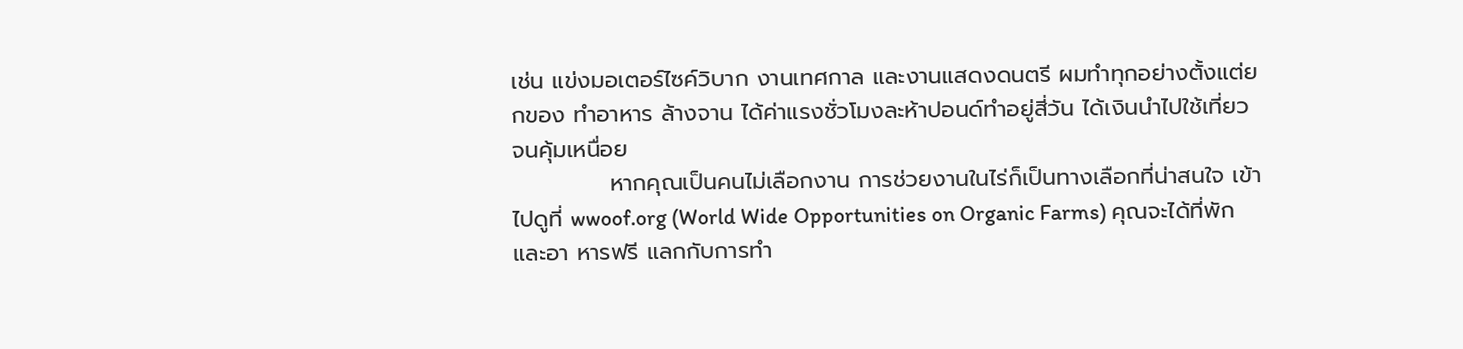เช่น แข่งมอเตอร์ไซค์วิบาก งานเทศกาล และงานแสดงดนตรี ผมทำทุกอย่างตั้งแต่ยกของ ทำอาหาร ล้างจาน ได้ค่าแรงชั่วโมงละห้าปอนด์ทำอยู่สี่วัน ได้เงินนำไปใช้เที่ยวจนคุ้มเหนื่อย
            หากคุณเป็นคนไม่เลือกงาน การช่วยงานในไร่ก็เป็นทางเลือกที่น่าสนใจ เข้าไปดูที่ wwoof.org (World Wide Opportunities on Organic Farms) คุณจะได้ที่พักและอา หารฟรี แลกกับการทำ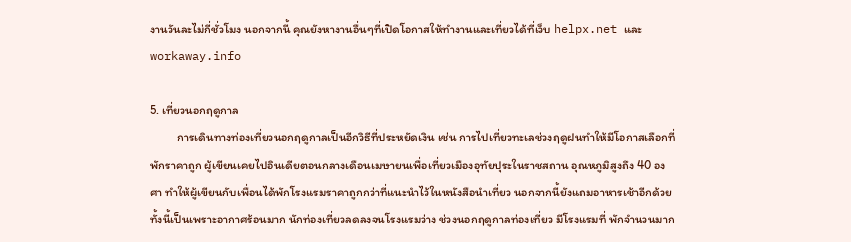งานวันละไม่กี่ชั่วโมง นอกจากนี้ คุณยังหางานอื่นๆที่เปิดโอกาสให้ทำงานและเที่ยวได้ที่เว็บ helpx.net และ workaway.info

5. เที่ยวนอกฤดูกาล
          การเดินทางท่องเที่ยวนอกฤดูกาลเป็นอีกวิธีที่ประหยัดเงิน เช่น การไปเที่ยวทะเลช่วงฤดูฝนทำให้มีโอกาสเลือกที่พักราคาถูก ผู้เขียนเคยไปอินเดียตอนกลางเดือนเมษายนเพื่อเที่ยวเมืองอุทัยปุระในราชสถาน อุณหภูมิสูงถึง 40 องศา ทำให้ผู้เขียนกับเพื่อนได้พักโรงแรมราคาถูกกว่าที่แนะนำไว้ในหนังสือนำเที่ยว นอกจากนี้ยังแถมอาหารเช้าอีกด้วย ทั้งนี้เป็นเพราะอากาศร้อนมาก นักท่องเที่ยวลดลงจนโรงแรมว่าง ช่วงนอกฤดูกาลท่องเที่ยว มีโรงแรมที่ พักจำนวนมาก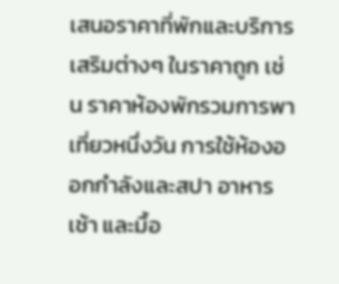เสนอราคาที่พักและบริการเสริมต่างๆ ในราคาถูก เช่น ราคาห้องพักรวมการพาเที่ยวหนึ่งวัน การใช้ห้องออกกำลังและสปา อาหารเช้า และมื้อ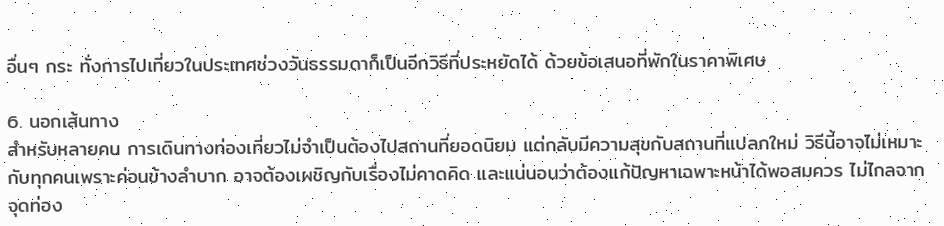อื่นๆ กระ ทั่งการไปเที่ยวในประเทศช่วงวันธรรมดาก็เป็นอีกวิธีที่ประหยัดได้ ด้วยข้อเสนอที่พักในราคาพิเศษ

6. นอกเส้นทาง
สำหรับหลายคน การเดินทางท่องเที่ยวไม่จำเป็นต้องไปสถานที่ยอดนิยม แต่กลับมีความสุขกับสถานที่แปลกใหม่ วิธีนี้อาจไม่เหมาะกับทุกคนเพราะค่อนข้างลำบาก อาจต้องเผชิญกับเรื่องไม่คาดคิด และแน่นอนว่าต้องแก้ปัญหาเฉพาะหน้าได้พอสมควร ไม่ไกลจากจุดท่อง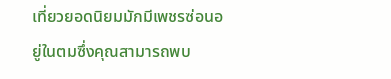เที่ยวยอดนิยมมักมีเพชรซ่อนอยู่ในตมซึ่งคุณสามารถพบ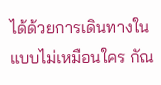ได้ด้วยการเดินทางในแบบไม่เหมือนใคร กัณ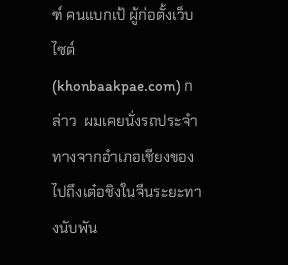ฑ์ คนแบกเป้ ผู้ก่อตั้งเว็บไซต์ (khonbaakpae.com) กล่าว  ผมเคยนั่งรถประจำทางจากอำเภอเชียงของไปถึงเต๋อชิงในจีนระยะทางนับพัน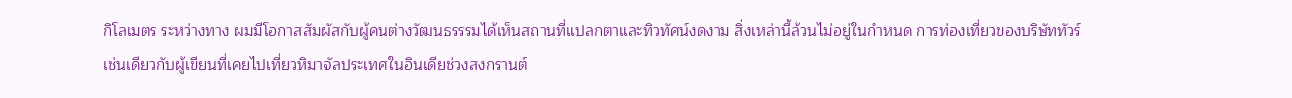กิโลเมตร ระหว่างทาง ผมมีโอกาสสัมผัสกับผู้คนต่างวัฒนธรรรมได้เห็นสถานที่แปลกตาและทิวทัศน์งดงาม สิ่งเหล่านี้ล้วนไม่อยู่ในกำหนด การท่องเที่ยวของบริษัททัวร์
เช่นเดียวกับผู้เขียนที่เคยไปเที่ยวหิมาจัลประเทศในอินเดียช่วงสงกรานต์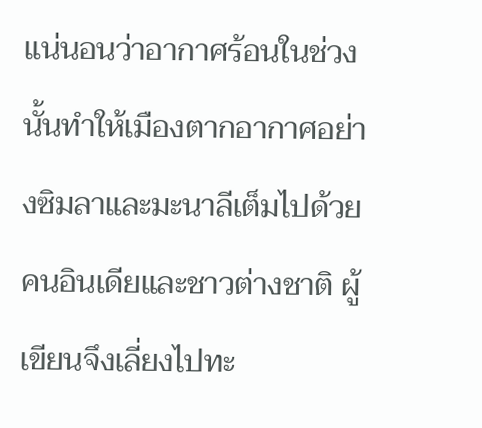แน่นอนว่าอากาศร้อนในช่วงนั้นทำให้เมืองตากอากาศอย่างซิมลาและมะนาลีเต็มไปด้วยคนอินเดียและชาวต่างชาติ ผู้เขียนจึงเลี่ยงไปทะ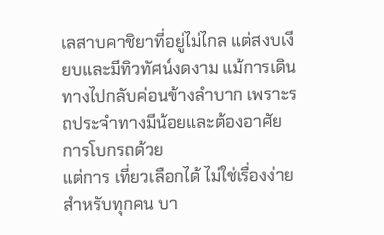เลสาบคาชิยาที่อยู่ไม่ไกล แต่สงบเงียบและมีทิวทัศน์งดงาม แม้การเดินทางไปกลับค่อนข้างลำบาก เพราะรถประจำทางมีน้อยและต้องอาศัยการโบกรถด้วย
แต่การ เที่ยวเลือกได้ ไม่ใช่เรื่องง่ายสำหรับทุกคน บา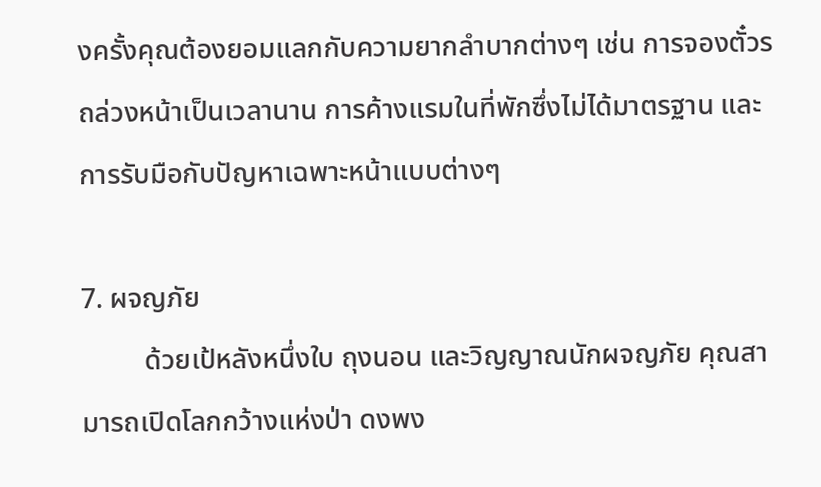งครั้งคุณต้องยอมแลกกับความยากลำบากต่างๆ เช่น การจองตั๋วรถล่วงหน้าเป็นเวลานาน การค้างแรมในที่พักซึ่งไม่ได้มาตรฐาน และการรับมือกับปัญหาเฉพาะหน้าแบบต่างๆ

7. ผจญภัย
         ด้วยเป้หลังหนึ่งใบ ถุงนอน และวิญญาณนักผจญภัย คุณสามารถเปิดโลกกว้างแห่งป่า ดงพง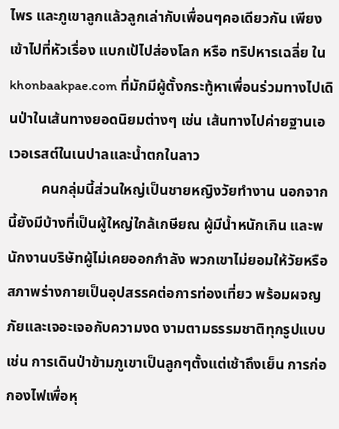ไพร และภูเขาลูกแล้วลูกเล่ากับเพื่อนๆคอเดียวกัน เพียงเข้าไปที่หัวเรื่อง แบกเป้ไปส่องโลก หรือ ทริปหารเฉลี่ย ใน khonbaakpae.com ที่มักมีผู้ตั้งกระทู้หาเพื่อนร่วมทางไปเดินป่าในเส้นทางยอดนิยมต่างๆ เช่น เส้นทางไปค่ายฐานเอเวอเรสต์ในเนปาลและน้ำตกในลาว
         คนกลุ่มนี้ส่วนใหญ่เป็นชายหญิงวัยทำงาน นอกจากนี้ยังมีบ้างที่เป็นผู้ใหญ่ใกล้เกษียณ ผู้มีน้ำหนักเกิน และพนักงานบริษัทผู้ไม่เคยออกกำลัง พวกเขาไม่ยอมให้วัยหรือสภาพร่างกายเป็นอุปสรรคต่อการท่องเที่ยว พร้อมผจญภัยและเจอะเจอกับความงด งามตามธรรมชาติทุกรูปแบบ เช่น การเดินป่าข้ามภูเขาเป็นลูกๆตั้งแต่เช้าถึงเย็น การก่อกองไฟเพื่อหุ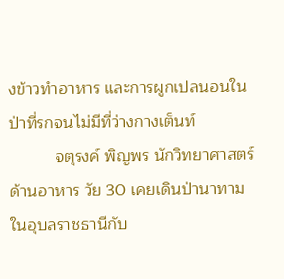งข้าวทำอาหาร และการผูกเปลนอนในป่าที่รกจนไม่มีที่ว่างกางเต็นท์
          จตุรงค์ พิญพร นักวิทยาศาสตร์ด้านอาหาร วัย 30 เคยเดินป่านาทามในอุบลราชธานีกับ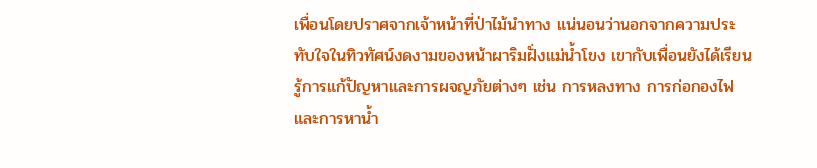เพื่อนโดยปราศจากเจ้าหน้าที่ป่าไม้นำทาง แน่นอนว่านอกจากความประทับใจในทิวทัศน์งดงามของหน้าผาริมฝั่งแม่น้ำโขง เขากับเพื่อนยังได้เรียนรู้การแก้ปัญหาและการผจญภัยต่างๆ เช่น การหลงทาง การก่อกองไฟ และการหาน้ำ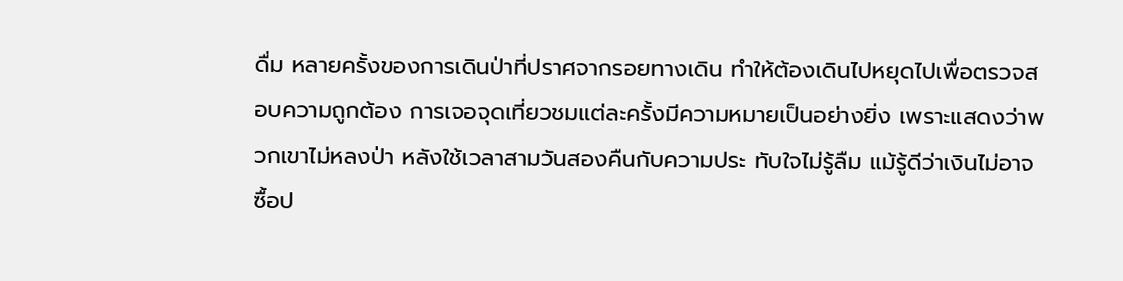ดื่ม หลายครั้งของการเดินป่าที่ปราศจากรอยทางเดิน ทำให้ต้องเดินไปหยุดไปเพื่อตรวจสอบความถูกต้อง การเจอจุดเที่ยวชมแต่ละครั้งมีความหมายเป็นอย่างยิ่ง เพราะแสดงว่าพวกเขาไม่หลงป่า หลังใช้เวลาสามวันสองคืนกับความประ ทับใจไม่รู้ลืม แม้รู้ดีว่าเงินไม่อาจซื้อป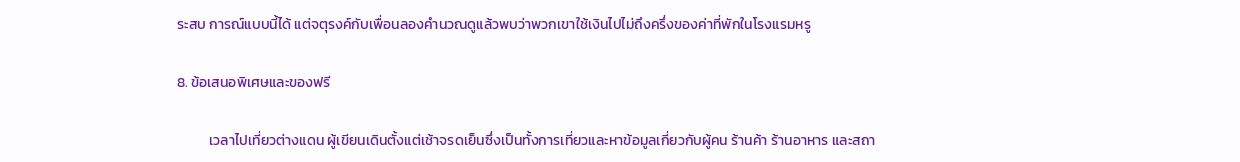ระสบ การณ์แบบนี้ได้ แต่จตุรงค์กับเพื่อนลองคำนวณดูแล้วพบว่าพวกเขาใช้เงินไปไม่ถึงครึ่งของค่าที่พักในโรงแรมหรู

8. ข้อเสนอพิเศษและของฟรี

          เวลาไปเที่ยวต่างแดน ผู้เขียนเดินตั้งแต่เช้าจรดเย็นซึ่งเป็นทั้งการเที่ยวและหาข้อมูลเกี่ยวกับผู้คน ร้านค้า ร้านอาหาร และสถา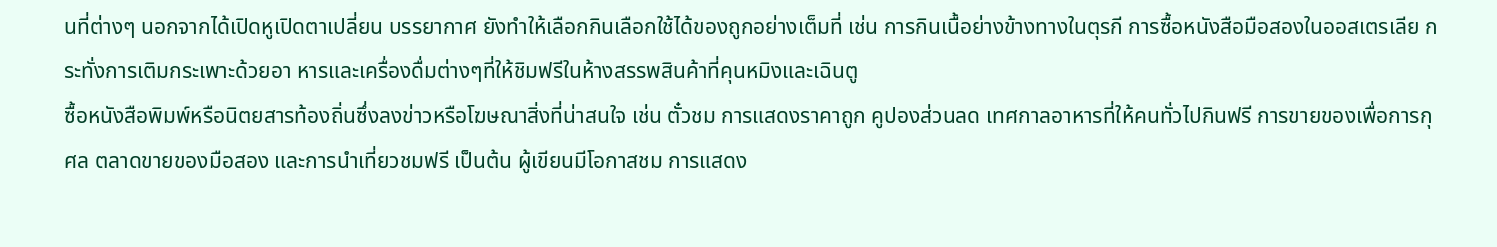นที่ต่างๆ นอกจากได้เปิดหูเปิดตาเปลี่ยน บรรยากาศ ยังทำให้เลือกกินเลือกใช้ได้ของถูกอย่างเต็มที่ เช่น การกินเนื้อย่างข้างทางในตุรกี การซื้อหนังสือมือสองในออสเตรเลีย กระทั่งการเติมกระเพาะด้วยอา หารและเครื่องดื่มต่างๆที่ให้ชิมฟรีในห้างสรรพสินค้าที่คุนหมิงและเฉินตู
ซื้อหนังสือพิมพ์หรือนิตยสารท้องถิ่นซึ่งลงข่าวหรือโฆษณาสิ่งที่น่าสนใจ เช่น ตั๋วชม การแสดงราคาถูก คูปองส่วนลด เทศกาลอาหารที่ให้คนทั่วไปกินฟรี การขายของเพื่อการกุศล ตลาดขายของมือสอง และการนำเที่ยวชมฟรี เป็นต้น ผู้เขียนมีโอกาสชม การแสดง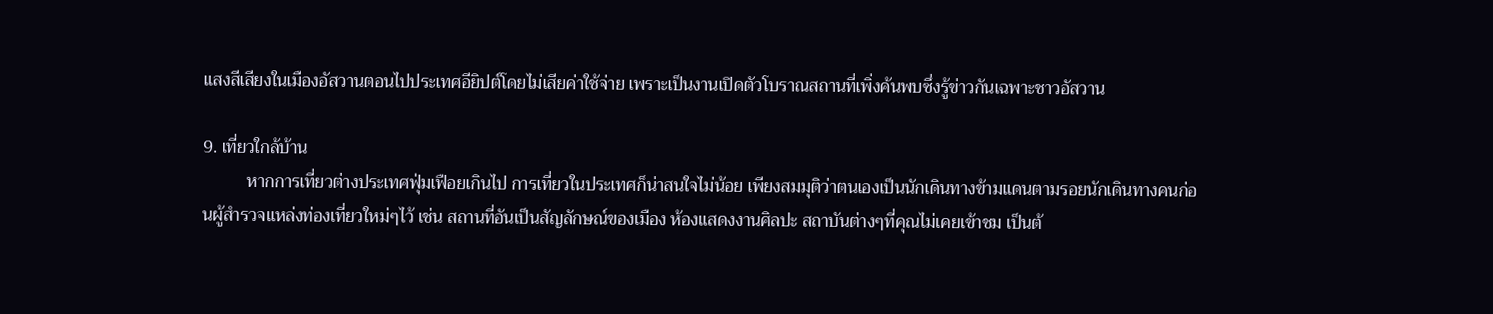แสงสีเสียงในเมืองอัสวานตอนไปประเทศอียิปต์โดยไม่เสียค่าใช้จ่าย เพราะเป็นงานเปิดตัวโบราณสถานที่เพิ่งค้นพบซึ่งรู้ข่าวกันเฉพาะชาวอัสวาน

9. เที่ยวใกล้บ้าน
          หากการเที่ยวต่างประเทศฟุ่มเฟือยเกินไป การเที่ยวในประเทศก็น่าสนใจไม่น้อย เพียงสมมุติว่าตนเองเป็นนักเดินทางข้ามแดนตามรอยนักเดินทางคนก่อนผู้สำรวจแหล่งท่องเที่ยวใหม่ๆไว้ เช่น สถานที่อันเป็นสัญลักษณ์ของเมือง ห้องแสดงงานศิลปะ สถาบันต่างๆที่คุณไม่เคยเข้าชม เป็นต้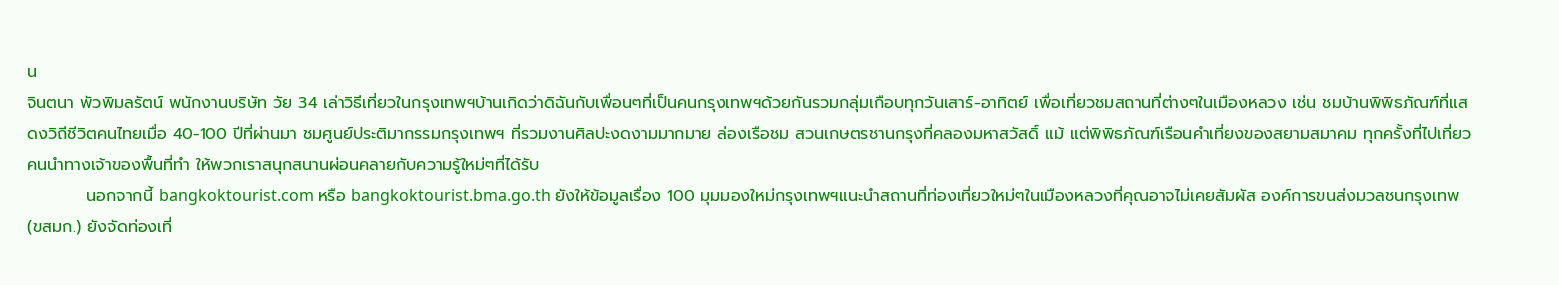น
จินตนา พัวพิมลรัตน์ พนักงานบริษัท วัย 34 เล่าวิธีเที่ยวในกรุงเทพฯบ้านเกิดว่าดิฉันกับเพื่อนๆที่เป็นคนกรุงเทพฯด้วยกันรวมกลุ่มเกือบทุกวันเสาร์-อาทิตย์ เพื่อเที่ยวชมสถานที่ต่างๆในเมืองหลวง เช่น ชมบ้านพิพิธภัณฑ์ที่แสดงวิถีชีวิตคนไทยเมื่อ 40-100 ปีที่ผ่านมา ชมศูนย์ประติมากรรมกรุงเทพฯ ที่รวมงานศิลปะงดงามมากมาย ล่องเรือชม สวนเกษตรชานกรุงที่คลองมหาสวัสดิ์ แม้ แต่พิพิธภัณฑ์เรือนคำเที่ยงของสยามสมาคม ทุกครั้งที่ไปเที่ยว คนนำทางเจ้าของพื้นที่ทำ ให้พวกเราสนุกสนานผ่อนคลายกับความรู้ใหม่ๆที่ได้รับ
          นอกจากนี้ bangkoktourist.com หรือ bangkoktourist.bma.go.th ยังให้ข้อมูลเรื่อง 100 มุมมองใหม่กรุงเทพฯแนะนำสถานที่ท่องเที่ยวใหม่ๆในเมืองหลวงที่คุณอาจไม่เคยสัมผัส องค์การขนส่งมวลชนกรุงเทพ (ขสมก.) ยังจัดท่องเที่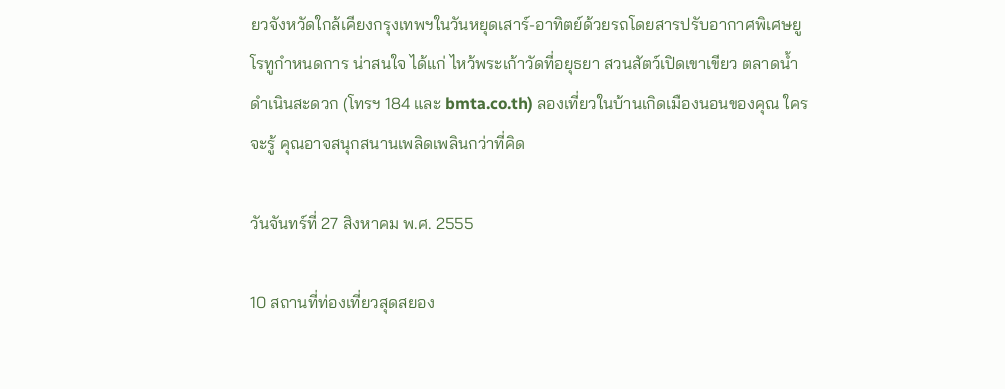ยวจังหวัดใกล้เคียงกรุงเทพฯในวันหยุดเสาร์-อาทิตย์ด้วยรถโดยสารปรับอากาศพิเศษยูโรทูกำหนดการ น่าสนใจ ได้แก่ ไหว้พระเก้าวัดที่อยุธยา สวนสัตว์เปิดเขาเขียว ตลาดน้ำดำเนินสะดวก (โทรฯ 184 และ bmta.co.th) ลองเที่ยวในบ้านเกิดเมืองนอนของคุณ ใครจะรู้ คุณอาจสนุกสนานเพลิดเพลินกว่าที่คิด

วันจันทร์ที่ 27 สิงหาคม พ.ศ. 2555

10 สถานที่ท่องเที่ยวสุดสยอง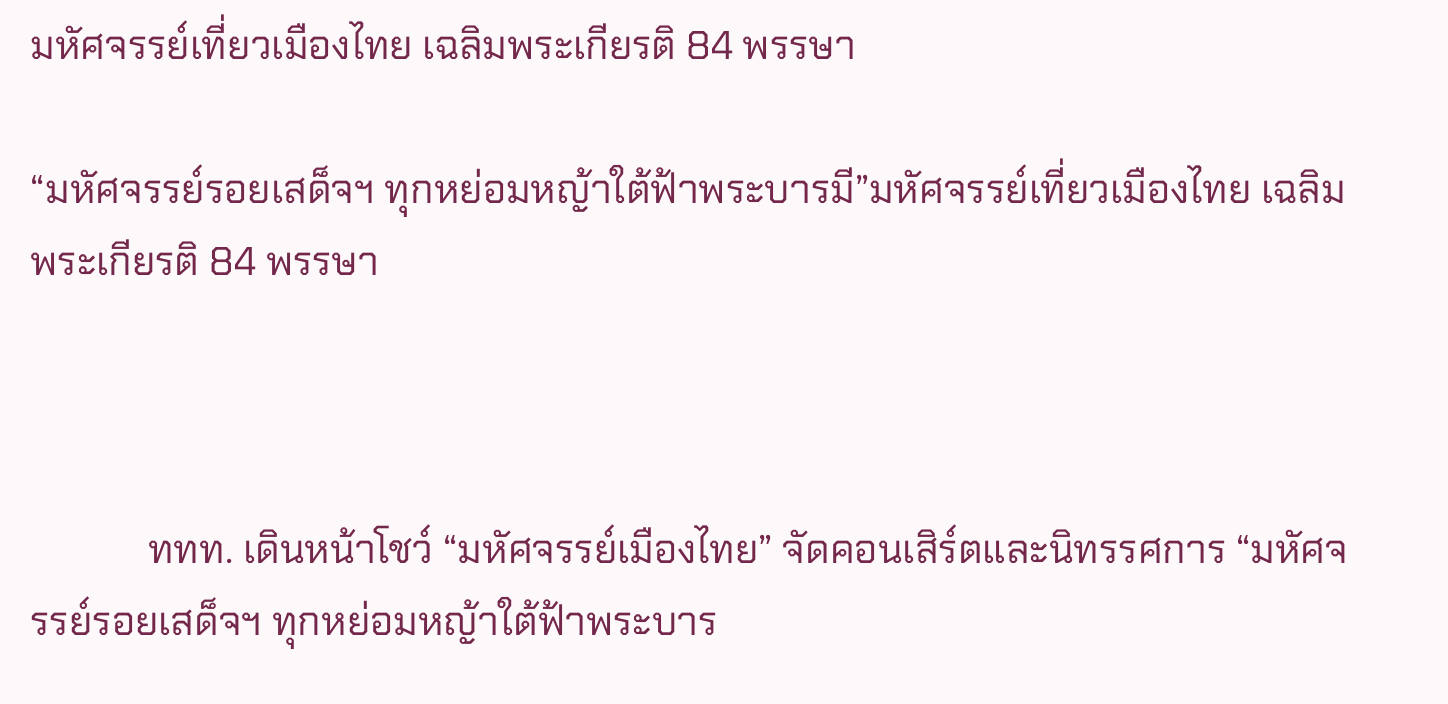มหัศจรรย์เที่ยวเมืองไทย เฉลิมพระเกียรติ 84 พรรษา

“มหัศจรรย์รอยเสด็จฯ ทุกหย่อมหญ้าใต้ฟ้าพระบารมี”มหัศจรรย์เที่ยวเมืองไทย เฉลิมพระเกียรติ 84 พรรษา



            ททท. เดินหน้าโชว์ “มหัศจรรย์เมืองไทย” จัดคอนเสิร์ตและนิทรรศการ “มหัศจรรย์รอยเสด็จฯ ทุกหย่อมหญ้าใต้ฟ้าพระบาร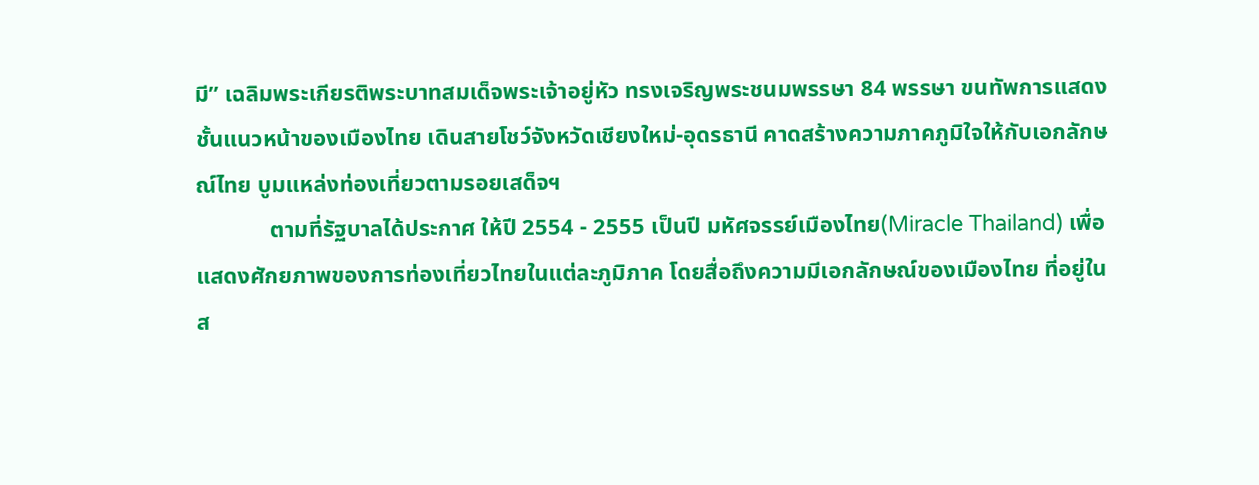มี” เฉลิมพระเกียรติพระบาทสมเด็จพระเจ้าอยู่หัว ทรงเจริญพระชนมพรรษา 84 พรรษา ขนทัพการแสดงชั้นแนวหน้าของเมืองไทย เดินสายโชว์จังหวัดเชียงใหม่-อุดรธานี คาดสร้างความภาคภูมิใจให้กับเอกลักษณ์ไทย บูมแหล่งท่องเที่ยวตามรอยเสด็จฯ
             ตามที่รัฐบาลได้ประกาศ ให้ปี 2554 - 2555 เป็นปี มหัศจรรย์เมืองไทย(Miracle Thailand) เพื่อแสดงศักยภาพของการท่องเที่ยวไทยในแต่ละภูมิภาค โดยสื่อถึงความมีเอกลักษณ์ของเมืองไทย ที่อยู่ในส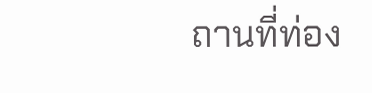ถานที่ท่อง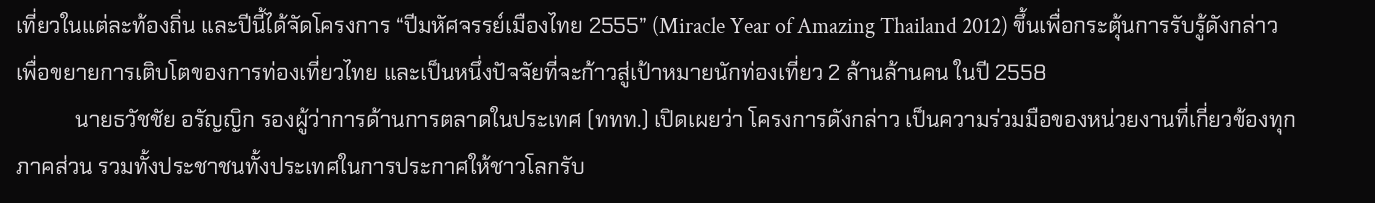เที่ยวในแต่ละท้องถิ่น และปีนี้ได้จัดโครงการ “ปีมหัศจรรย์เมืองไทย 2555” (Miracle Year of Amazing Thailand 2012) ขึ้นเพื่อกระตุ้นการรับรู้ดังกล่าว เพื่อขยายการเติบโตของการท่องเที่ยวไทย และเป็นหนึ่งปัจจัยที่จะก้าวสู่เป้าหมายนักท่องเที่ยว 2 ล้านล้านคน ในปี 2558
           นายธวัชชัย อรัญญิก รองผู้ว่าการด้านการตลาดในประเทศ (ททท.) เปิดเผยว่า โครงการดังกล่าว เป็นความร่วมมือของหน่วยงานที่เกี่ยวข้องทุกภาคส่วน รวมทั้งประชาชนทั้งประเทศในการประกาศให้ชาวโลกรับ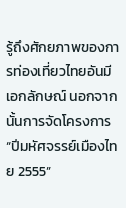รู้ถึงศักยภาพของการท่องเที่ยวไทยอันมีเอกลักษณ์ นอกจากนั้นการจัดโครงการ “ปีมหัศจรรย์เมืองไทย 2555”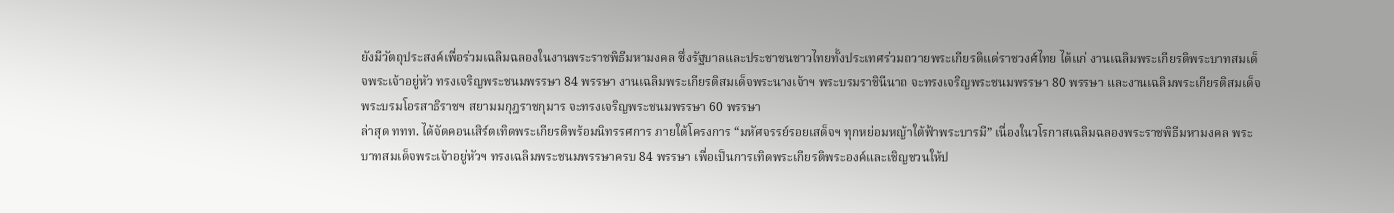ยังมีวัตถุประสงค์เพื่อร่วมเฉลิมฉลองในงานพระราชพิธีมหามงคล ซึ่งรัฐบาลและประชาชนชาวไทยทั้งประเทศร่วมถวายพระเกียรติแด่ราชวงศ์ไทย ได้แก่ งานเฉลิมพระเกียรติพระบาทสมเด็จพระเจ้าอยู่หัว ทรงเจริญพระชนมพรรษา 84 พรรษา งานเฉลิมพระเกียรติสมเด็จพระนางเจ้าฯ พระบรมราชินีนาถ จะทรงเจริญพระชนมพรรษา 80 พรรษา และงานเฉลิมพระเกียรติสมเด็จพระบรมโอรสาธิราชฯ สยามมกุฎราชกุมาร จะทรงเจริญพระชนมพรรษา 60 พรรษา
ล่าสุด ททท. ได้จัดคอนเสิร์ตเทิดพระเกียรติพร้อมนิทรรศการ ภายใต้โครงการ “มหัศจรรย์รอยเสด็จฯ ทุกหย่อมหญ้าใต้ฟ้าพระบารมี” เนื่องในวโรกาสเฉลิมฉลองพระราชพิธีมหามงคล พระบาทสมเด็จพระเจ้าอยู่หัวฯ ทรงเฉลิมพระชนมพรรษาครบ 84 พรรษา เพื่อเป็นการเทิดพระเกียรติพระองค์และเชิญชวนให้ป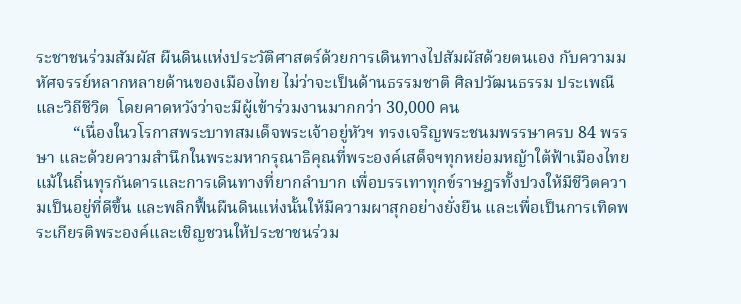ระชาชนร่วมสัมผัส ผืนดินแห่งประวัติศาสตร์ด้วยการเดินทางไปสัมผัสด้วยตนเอง กับความมหัศจรรย์หลากหลายด้านของเมืองไทย ไม่ว่าจะเป็นด้านธรรมชาติ ศิลปวัฒนธรรม ประเพณี และวิถีชีวิต  โดยคาดหวังว่าจะมีผู้เข้าร่วมงานมากกว่า 30,000 คน
         “เนื่องในวโรกาสพระบาทสมเด็จพระเจ้าอยู่หัวฯ ทรงเจริญพระชนมพรรษาครบ 84 พรรษา และด้วยความสำนึกในพระมหากรุณาธิคุณที่พระองค์เสด็จฯทุกหย่อมหญ้าใต้ฟ้าเมืองไทยแม้ในถิ่นทุรกันดารและการเดินทางที่ยากลำบาก เพื่อบรรเทาทุกข์ราษฎรทั้งปวงให้มีชีวิตความเป็นอยู่ที่ดีขึ้น และพลิกฟื้นผืนดินแห่งนั้นให้มีความผาสุกอย่างยั่งยืน และเพื่อเป็นการเทิดพระเกียรติพระองค์และเชิญชวนให้ประชาชนร่วม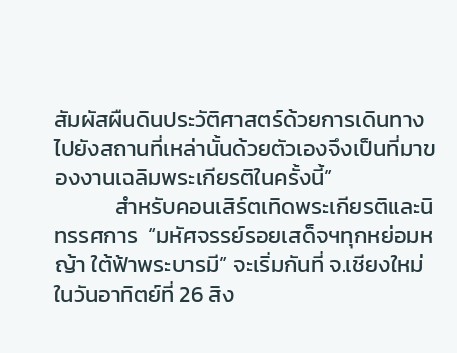สัมผัสผืนดินประวัติศาสตร์ด้วยการเดินทางไปยังสถานที่เหล่านั้นด้วยตัวเองจึงเป็นที่มาของงานเฉลิมพระเกียรติในครั้งนี้”
            สำหรับคอนเสิร์ตเทิดพระเกียรติและนิทรรศการ  “มหัศจรรย์รอยเสด็จฯทุกหย่อมหญ้า ใต้ฟ้าพระบารมี” จะเริ่มกันที่ จ.เชียงใหม่ ในวันอาทิตย์ที่ 26 สิง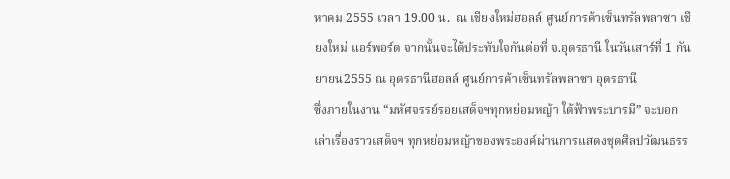หาคม 2555 เวลา 19.00 น.  ณ เชียงใหม่ฮอลล์ ศูนย์การค้าเซ็นทรัลพลาซา เชียงใหม่ แอร์พอร์ต จากนั้นจะได้ประทับใจกันต่อที่ จ.อุดรธานี ในวันเสาร์ที่ 1 กันยายน2555 ณ อุดรธานีฮอลล์ ศูนย์การค้าเซ็นทรัลพลาซา อุดรธานี
ซึ่งภายในงาน “มหัศจรรย์รอยเสด็จฯทุกหย่อมหญ้า ใต้ฟ้าพระบารมี” จะบอกเล่าเรื่องราวเสด็จฯ ทุกหย่อมหญ้าของพระองค์ผ่านการแสดงชุดศิลปวัฒนธรร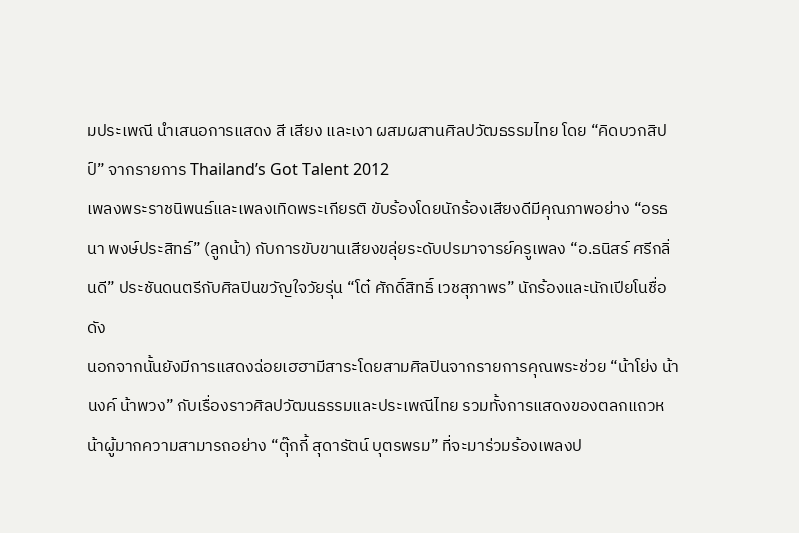มประเพณี นำเสนอการแสดง สี เสียง และเงา ผสมผสานศิลปวัฒธรรมไทย โดย “คิดบวกสิปป์” จากรายการ Thailand’s Got Talent 2012
เพลงพระราชนิพนธ์และเพลงเทิดพระเกียรติ ขับร้องโดยนักร้องเสียงดีมีคุณภาพอย่าง “อรธนา พงษ์ประสิทธ์” (ลูกน้า) กับการขับขานเสียงขลุ่ยระดับปรมาจารย์ครูเพลง “อ.ธนิสร์ ศรีกลิ่นดี” ประชันดนตรีกับศิลปินขวัญใจวัยรุ่น “โต๋ ศักดิ์สิทธิ์ เวชสุภาพร” นักร้องและนักเปียโนชื่อดัง
นอกจากนั้นยังมีการแสดงฉ่อยเฮฮามีสาระโดยสามศิลปินจากรายการคุณพระช่วย “น้าโย่ง น้านงค์ น้าพวง” กับเรื่องราวศิลปวัฒนธรรมและประเพณีไทย รวมทั้งการแสดงของตลกแถวหน้าผู้มากความสามารถอย่าง “ตุ๊กกี้ สุดารัตน์ บุตรพรม” ที่จะมาร่วมร้องเพลงป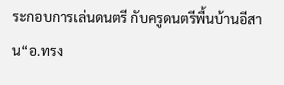ระกอบการเล่นดนตรี กับครูดนตรีพื้นบ้านอีสาน“อ.ทรง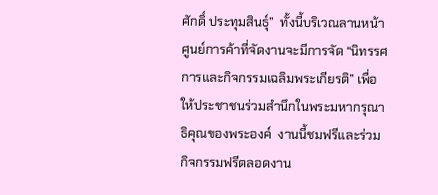ศักดิ์ ประทุมสินธุ์”  ทั้งนี้บริเวณลานหน้าศูนย์การค้าที่จัดงานจะมีการจัด “นิทรรศการและกิจกรรมเฉลิมพระเกียรติ” เพื่อให้ประชาชนร่วมสำนึกในพระมหากรุณาธิคุณของพระองค์  งานนี้ชมฟรีและร่วมกิจกรรมฟรีตลอดงาน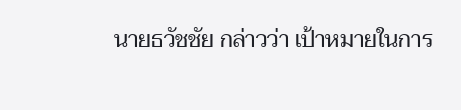นายธวัชชัย กล่าวว่า เป้าหมายในการ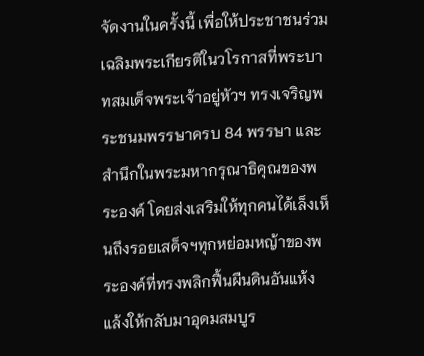จัดงานในครั้งนี้ เพื่อให้ประชาชนร่วมเฉลิมพระเกียรติในวโรกาสที่พระบาทสมเด็จพระเจ้าอยู่หัวฯ ทรงเจริญพระชนมพรรษาครบ 84 พรรษา และสำนึกในพระมหากรุณาธิคุณของพระองค์ โดยส่งเสริมให้ทุกคนได้เล็งเห็นถึงรอยเสด็จฯทุกหย่อมหญ้าของพระองค์ที่ทรงพลิกฟื้นผืนดินอันแห้งแล้งให้กลับมาอุดมสมบูร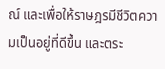ณ์ และเพื่อให้ราษฎรมีชีวิตความเป็นอยู่ที่ดีขึ้น และตระ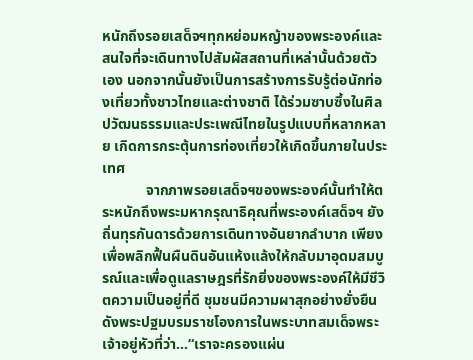หนักถึงรอยเสด็จฯทุกหย่อมหญ้าของพระองค์และสนใจที่จะเดินทางไปสัมผัสสถานที่เหล่านั้นด้วยตัวเอง นอกจากนั้นยังเป็นการสร้างการรับรู้ต่อนักท่องเที่ยวทั้งชาวไทยและต่างชาติ ได้ร่วมซาบซึ้งในศิลปวัฒนธรรมและประเพณีไทยในรูปแบบที่หลากหลาย เกิดการกระตุ้นการท่องเที่ยวให้เกิดขึ้นภายในประเทศ
            จากภาพรอยเสด็จฯของพระองค์นั้นทำให้ตระหนักถึงพระมหากรุณาธิคุณที่พระองค์เสด็จฯ ยังถิ่นทุรกันดารด้วยการเดินทางอันยากลำบาก เพียงเพื่อพลิกฟื้นผืนดินอันแห้งแล้งให้กลับมาอุดมสมบูรณ์และเพื่อดูแลราษฎรที่รักยิ่งของพระองค์ให้มีชีวิตความเป็นอยู่ที่ดี ชุมชนมีความผาสุกอย่างยั่งยืนดังพระปฐมบรมราชโองการในพระบาทสมเด็จพระเจ้าอยู่หัวที่ว่า...“เราจะครองแผ่น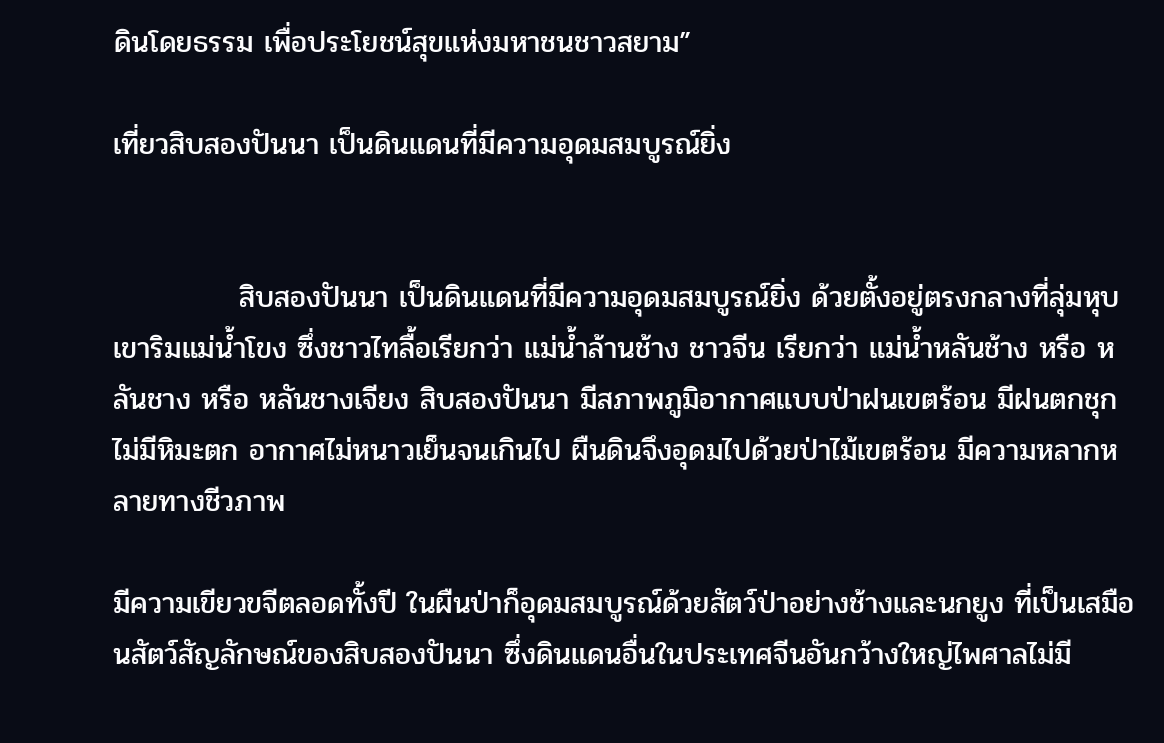ดินโดยธรรม เพื่อประโยชน์สุขแห่งมหาชนชาวสยาม”

เที่ยวสิบสองปันนา เป็นดินแดนที่มีความอุดมสมบูรณ์ยิ่ง


            สิบสองปันนา เป็นดินแดนที่มีความอุดมสมบูรณ์ยิ่ง ด้วยตั้งอยู่ตรงกลางที่ลุ่มหุบเขาริมแม่น้ำโขง ซึ่งชาวไทลื้อเรียกว่า แม่น้ำล้านช้าง ชาวจีน เรียกว่า แม่น้ำหลันช้าง หรือ หลันชาง หรือ หลันชางเจียง สิบสองปันนา มีสภาพภูมิอากาศแบบป่าฝนเขตร้อน มีฝนตกชุก ไม่มีหิมะตก อากาศไม่หนาวเย็นจนเกินไป ผืนดินจึงอุดมไปด้วยป่าไม้เขตร้อน มีความหลากหลายทางชีวภาพ

มีความเขียวขจีตลอดทั้งปี ในผืนป่าก็อุดมสมบูรณ์ด้วยสัตว์ป่าอย่างช้างและนกยูง ที่เป็นเสมือนสัตว์สัญลักษณ์ของสิบสองปันนา ซึ่งดินแดนอื่นในประเทศจีนอันกว้างใหญ่ไพศาลไม่มี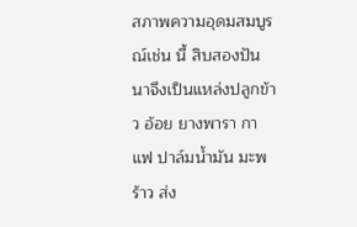สภาพความอุดมสมบูรณ์เช่น นี้ สิบสองปันนาจึงเป็นแหล่งปลูกข้าว อ้อย ยางพารา กาแฟ ปาล์มน้ำมัน มะพร้าว ส่ง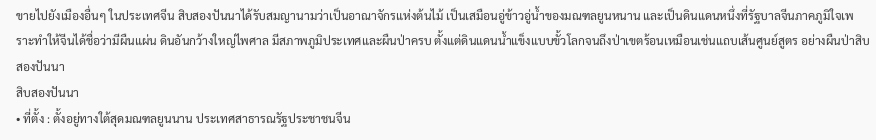ขายไปยังเมืองอื่นๆ ในประเทศจีน สิบสองปันนาได้รับสมญานามว่าเป็นอาณาจักรแห่งต้นไม้ เป็นเสมือนอู่ข้าวอู่น้ำของมณฑลยูนหนาน และเป็นดินแดนหนึ่งที่รัฐบาลจีนภาคภูมิใจเพราะทำให้จีนได้ชื่อว่ามีผืนแผ่น ดินอันกว้างใหญ่ไพศาล มีสภาพภูมิประเทศและผืนป่าครบ ตั้งแต่ดินแดนน้ำแข็งแบบขั้วโลกจนถึงป่าเขตร้อนเหมือนเช่นแถบเส้นศูนย์สูตร อย่างผืนป่าสิบสองปันนา
สิบสองปันนา
• ที่ตั้ง : ตั้งอยู่ทางใต้สุดมณฑลยูนนาน ประเทศสาธารณรัฐประชาชนจีน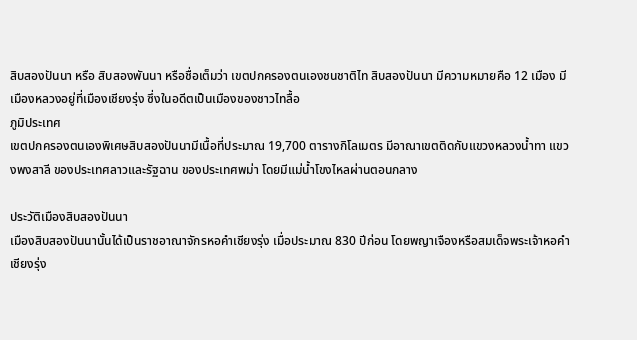สิบสองปันนา หรือ สิบสองพันนา หรือชื่อเต็มว่า เขตปกครองตนเองชนชาติไท สิบสองปันนา มีความหมายคือ 12 เมือง มีเมืองหลวงอยู่ที่เมืองเชียงรุ่ง ซึ่งในอดีตเป็นเมืองของชาวไทลื้อ
ภูมิประเทศ
เขตปกครองตนเองพิเศษสิบสองปันนามีเนื้อที่ประมาณ 19,700 ตารางกิโลเมตร มีอาณาเขตติดกับแขวงหลวงน้ำทา แขวงพงสาลี ของประเทศลาวและรัฐฉาน ของประเทศพม่า โดยมีแม่น้ำโขงไหลผ่านตอนกลาง

ประวัติเมืองสิบสองปันนา
เมืองสิบสองปันนานั้นได้เป็นราชอาณาจักรหอคำเชียงรุ่ง เมื่อประมาณ 830 ปีก่อน โดยพญาเจืองหรือสมเด็จพระเจ้าหอคำเชียงรุ่ง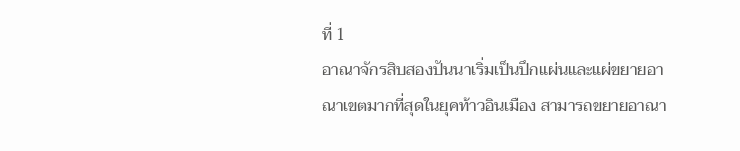ที่ 1
อาณาจักรสิบสองปันนาเริ่มเป็นปึกแผ่นและแผ่ขยายอาณาเขตมากที่สุดในยุคท้าวอินเมือง สามารถขยายอาณา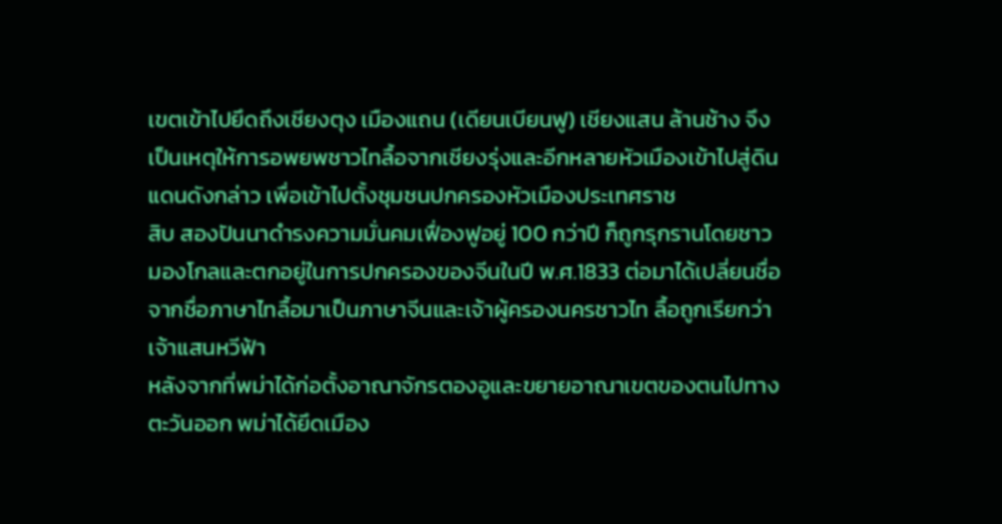เขตเข้าไปยึดถึงเชียงตุง เมืองแถน (เดียนเบียนฟู) เชียงแสน ล้านช้าง จึงเป็นเหตุให้การอพยพชาวไทลื้อจากเชียงรุ่งและอีกหลายหัวเมืองเข้าไปสู่ดินแดนดังกล่าว เพื่อเข้าไปตั้งชุมชนปกครองหัวเมืองประเทศราช
สิบ สองปันนาดำรงความมั่นคมเฟื่องฟูอยู่ 100 กว่าปี ก็ถูกรุกรานโดยชาวมองโกลและตกอยู่ในการปกครองของจีนในปี พ.ศ.1833 ต่อมาได้เปลี่ยนชื่อจากชื่อภาษาไทลื้อมาเป็นภาษาจีนและเจ้าผู้ครองนครชาวไท ลื้อถูกเรียกว่าเจ้าแสนหวีฟ้า
หลังจากที่พม่าได้ก่อตั้งอาณาจักรตองอูและขยายอาณาเขตของตนไปทางตะวันออก พม่าได้ยึดเมือง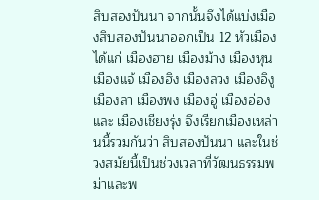สิบสองปันนา จากนั้นจึงได้แบ่งเมืองสิบสองปันนาออกเป็น 12 หัวเมือง ได้แก่ เมืองฮาย เมืองม้าง เมืองหุน เมืองแจ้ เมืองฮิง เมืองลวง เมืองอิงู เมืองลา เมืองพง เมืองอู่ เมืองอ่อง และ เมืองเชียงรุ่ง จึงเรียกเมืองเหล่านนี้รวมกันว่า สิบสองปันนา และในช่วงสมัยนี้เป็นช่วงเวลาที่วัฒนธรรมพม่าและพ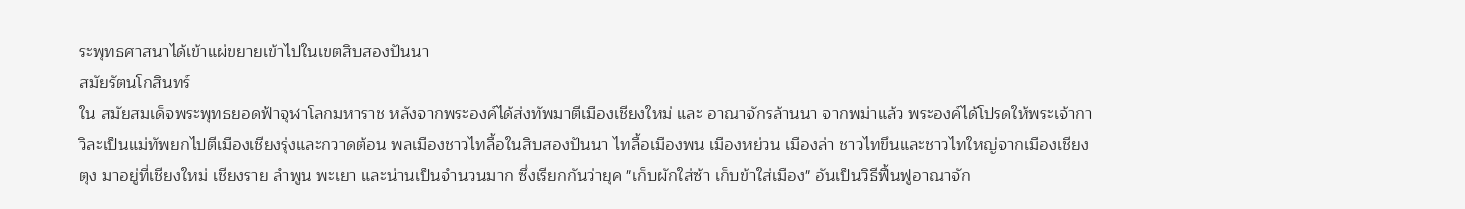ระพุทธศาสนาได้เข้าแผ่ขยายเข้าไปในเขตสิบสองปันนา
สมัยรัตนโกสินทร์
ใน สมัยสมเด็จพระพุทธยอดฟ้าจุฬาโลกมหาราช หลังจากพระองค์ได้ส่งทัพมาตีเมืองเชียงใหม่ และ อาณาจักรล้านนา จากพม่าแล้ว พระองค์ได้โปรดให้พระเจ้ากาวิละเป็นแม่ทัพยกไปตีเมืองเชียงรุ่งและกวาดต้อน พลเมืองชาวไทลื้อในสิบสองปันนา ไทลื้อเมืองพน เมืองหย่วน เมืองล่า ชาวไทขึนและชาวไทใหญ่จากเมืองเชียงตุง มาอยู่ที่เชียงใหม่ เชียงราย ลำพูน พะเยา และน่านเป็นจำนวนมาก ซึ่งเรียกกันว่ายุค "เก็บผักใส่ซ้า เก็บข้าใส่เมือง" อันเป็นวิธีฟื้นฟูอาณาจัก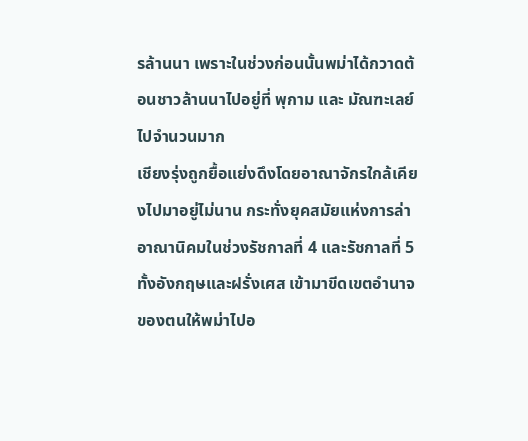รล้านนา เพราะในช่วงก่อนนั้นพม่าได้กวาดต้อนชาวล้านนาไปอยู่ที่ พุกาม และ มัณฑะเลย์ ไปจำนวนมาก
เชียงรุ่งถูกยื้อแย่งดึงโดยอาณาจักรใกล้เคียงไปมาอยู่ไม่นาน กระทั่งยุคสมัยแห่งการล่าอาณานิคมในช่วงรัชกาลที่ 4 และรัชกาลที่ 5 ทั้งอังกฤษและฝรั่งเศส เข้ามาขีดเขตอำนาจของตนให้พม่าไปอ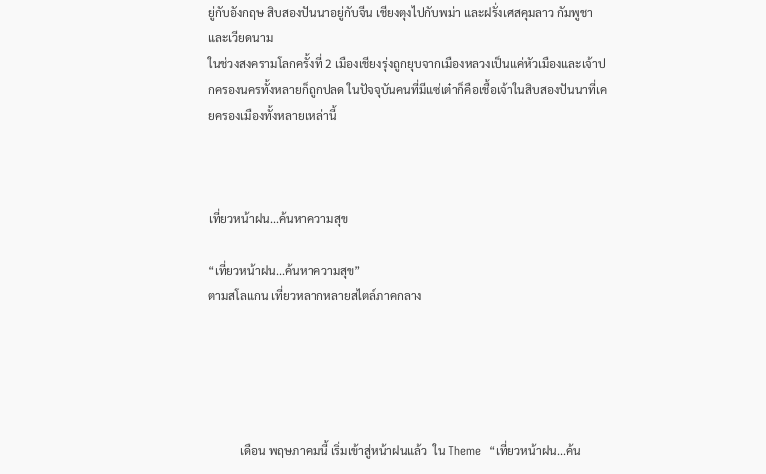ยู่กับอังกฤษ สิบสองปันนาอยู่กับจีน เชียงตุงไปกับพม่า และฝรั่งเศสคุมลาว กัมพูชาและเวียดนาม
ในช่วงสงครามโลกครั้งที่ 2 เมืองเชียงรุ่งถูกยุบจากเมืองหลวงเป็นแค่หัวเมืองและเจ้าปกครองนครทั้งหลายก็ถูกปลด ในปัจจุบันคนที่มีแซ่เต๋าก็คือเชื้อเจ้าในสิบสองปันนาที่เคยครองเมืองทั้งหลายเหล่านี้



เที่ยวหน้าฝน...ค้นหาความสุข

“เที่ยวหน้าฝน...ค้นหาความสุข”
ตามสโลแกน เที่ยวหลากหลายสไตล์ภาคกลาง





           เดือน พฤษภาคมนี้ เริ่มเข้าสู่หน้าฝนแล้ว  ใน Theme  “เที่ยวหน้าฝน...ค้น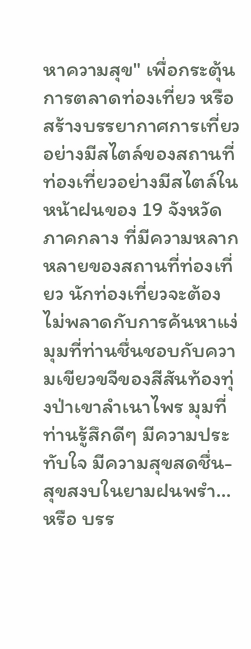หาความสุข" เพื่อกระตุ้นการตลาดท่องเที่ยว หรือสร้างบรรยากาศการเที่ยวอย่างมีสไตล์ของสถานที่ท่องเที่ยวอย่างมีสไตล์ในหน้าฝนของ 19 จังหวัดภาคกลาง ที่มีความหลากหลายของสถานที่ท่องเที่ยว นักท่องเที่ยวจะต้องไม่พลาดกับการค้นหาแง่มุมที่ท่านชื่นชอบกับความเขียวขจีของสีสันท้องทุ่งป่าเขาลำเนาไพร มุมที่ท่านรู้สึกดีๆ มีความประทับใจ มีความสุขสดชื่น-สุขสงบในยามฝนพรำ...หรือ บรร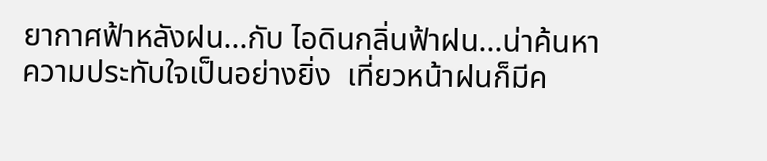ยากาศฟ้าหลังฝน...กับ ไอดินกลิ่นฟ้าฝน...น่าค้นหาความประทับใจเป็นอย่างยิ่ง  เที่ยวหน้าฝนก็มีค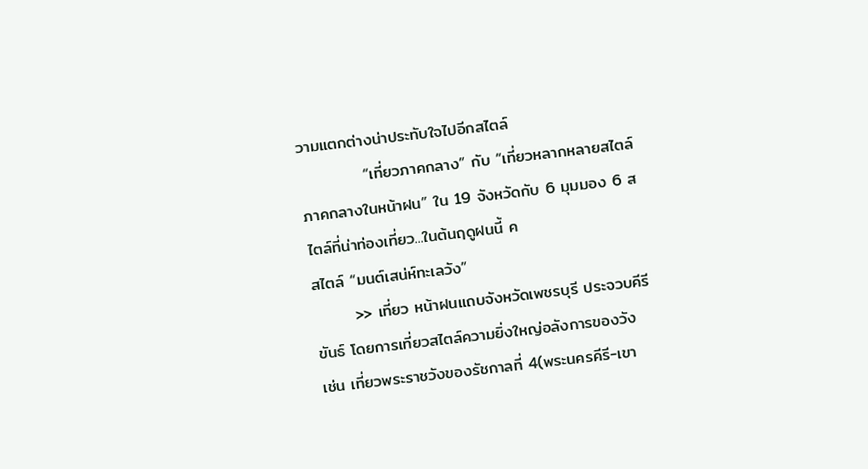วามแตกต่างน่าประทับใจไปอีกสไตล์
           “เที่ยวภาคกลาง” กับ “เที่ยวหลากหลายสไตล์ภาคกลางในหน้าฝน” ใน 19 จังหวัดกับ 6 มุมมอง 6 สไตล์ที่น่าท่องเที่ยว...ในต้นฤดูฝนนี้ ค
สไตล์ “มนต์เสน่ห์ทะเลวัง”
       >> เที่ยว หน้าฝนแถบจังหวัดเพชรบุรี ประจวบคีรีขันธ์ โดยการเที่ยวสไตล์ความยิ่งใหญ่อลังการของวัง เช่น เที่ยวพระราชวังของรัชกาลที่ 4(พระนครคีรี-เขา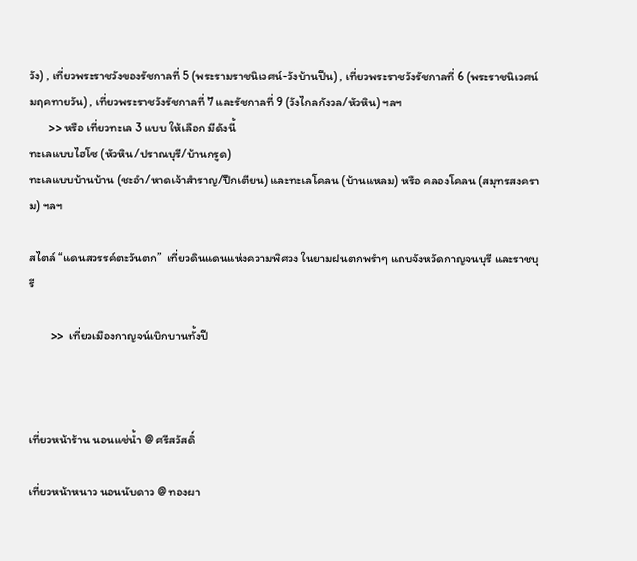วัง) , เที่ยวพระราชวังของรัชกาลที่ 5 (พระรามราชนิเวศน์-วังบ้านปืน) , เที่ยวพระราชวังรัชกาลที่ 6 (พระราชนิเวศน์มฤคทายวัน) , เที่ยวพระราชวังรัชกาลที่ 7 และรัชกาลที่ 9 (วังไกลกังวล/หัวหิน) ฯลฯ
       >> หรือ เที่ยวทะเล 3 แบบ ให้เลือก มีดังนี้
ทะเลแบบไฮโซ (หัวหิน/ปราณบุรี/บ้านกรูด)
ทะเลแบบบ้านบ้าน (ชะอำ/หาดเจ้าสำราญ/ปึกเตียน) และทะเลโคลน (บ้านแหลม) หรือ คลองโคลน (สมุทรสงคราม) ฯลฯ

สไตล์ “แดนสวรรค์ตะวันตก”  เที่ยวดินแดนแห่งความพิศวง ในยามฝนตกพรำๆ แถบจังหวัดกาญจนบุรี และราชบุรี

        >>  เที่ยวเมืองกาญจน์เบิกบานทั้งปี



เที่ยวหน้าร้าน นอนแช่น้ำ @ ศรีสวัสดิ์

เที่ยวหน้าหนาว นอนนับดาว @ ทองผา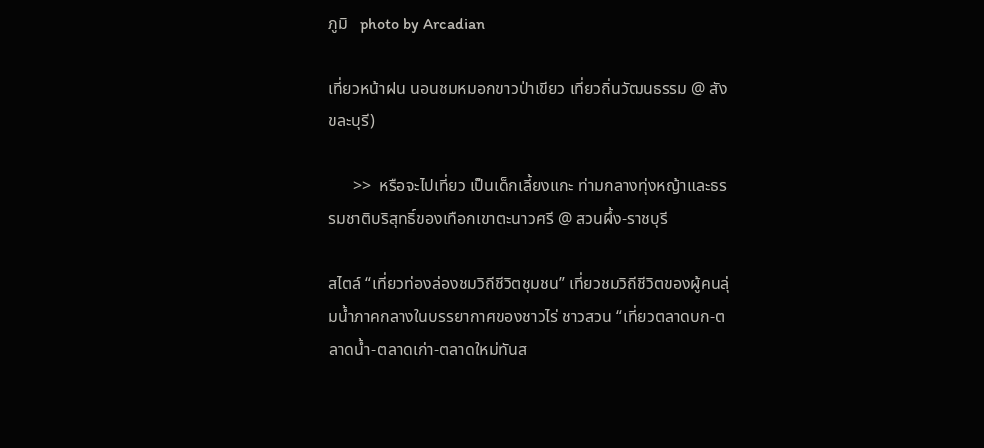ภูมิ   photo by Arcadian

เที่ยวหน้าฝน นอนชมหมอกขาวป่าเขียว เที่ยวถิ่นวัฒนธรรม @ สังขละบุรี)

      >>  หรือจะไปเที่ยว เป็นเด็กเลี้ยงแกะ ท่ามกลางทุ่งหญ้าและธรรมชาติบริสุทธิ์ของเทือกเขาตะนาวศรี @ สวนผึ้ง-ราชบุรี

สไตล์ “เที่ยวท่องล่องชมวิถีชีวิตชุมชน” เที่ยวชมวิถีชีวิตของผู้คนลุ่มน้ำภาคกลางในบรรยากาศของชาวไร่ ชาวสวน “เที่ยวตลาดบก-ตลาดน้ำ-ตลาดเก่า-ตลาดใหม่ทันส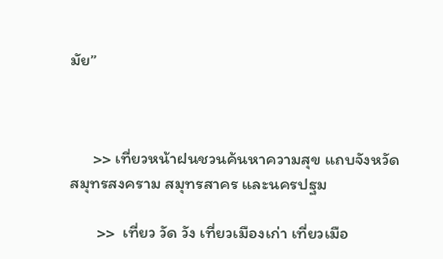มัย”



      >> เที่ยวหน้าฝนชวนค้นหาความสุข แถบจังหวัดสมุทรสงคราม สมุทรสาคร และนครปฐม

       >>  เที่ยว วัด วัง เที่ยวเมืองเก่า เที่ยวเมือ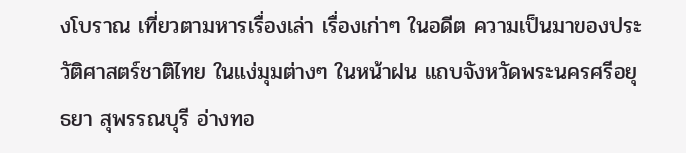งโบราณ เที่ยวตามหารเรื่องเล่า เรื่องเก่าๆ ในอดีต ความเป็นมาของประวัติศาสตร์ชาติไทย ในแง่มุมต่างๆ ในหน้าฝน แถบจังหวัดพระนครศรีอยุธยา สุพรรณบุรี อ่างทอ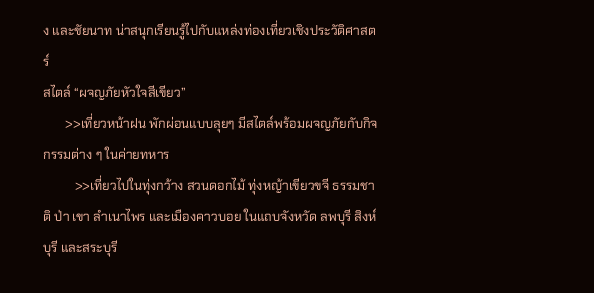ง และชัยนาท น่าสนุกเรียนรู้ไปกับแหล่งท่องเที่ยวเชิงประวัติศาสตร์
สไตล์ “ผจญภัยหัวใจสีเขียว”
       >>เที่ยวหน้าฝน พักผ่อนแบบลุยๆ มีสไตล์พร้อมผจญภัยกับกิจกรรมต่าง ๆ ในค่ายทหาร
          >>เที่ยวไปในทุ่งกว้าง สวนดอกไม้ ทุ่งหญ้าเขียวขจี ธรรมชาติ ป่า เขา ลำเนาไพร และเมืองคาวบอย ในแถบจังหวัด ลพบุรี สิงห์บุรี และสระบุรี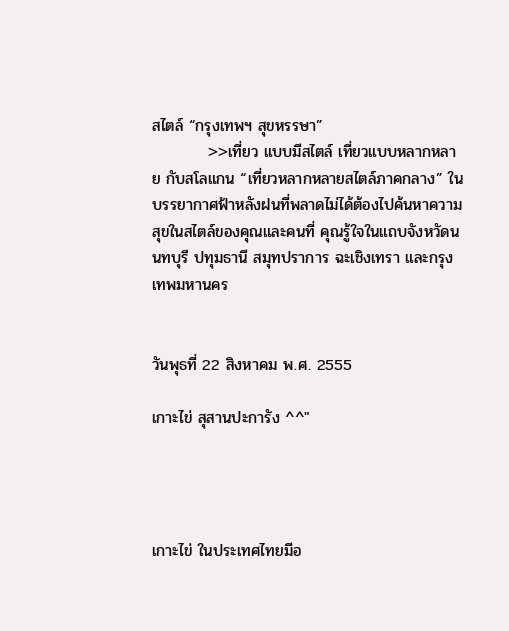สไตล์ “กรุงเทพฯ สุขหรรษา”
          >>เที่ยว แบบมีสไตล์ เที่ยวแบบหลากหลาย กับสโลแกน “เที่ยวหลากหลายสไตล์ภาคกลาง” ในบรรยากาศฟ้าหลังฝนที่พลาดไม่ได้ต้องไปค้นหาความสุขในสไตล์ของคุณและคนที่ คุณรู้ใจในแถบจังหวัดนนทบุรี ปทุมธานี สมุทปราการ ฉะเชิงเทรา และกรุงเทพมหานคร


วันพุธที่ 22 สิงหาคม พ.ศ. 2555

เกาะไข่ สุสานปะการัง ^^"




เกาะไข่ ในประเทศไทยมีอ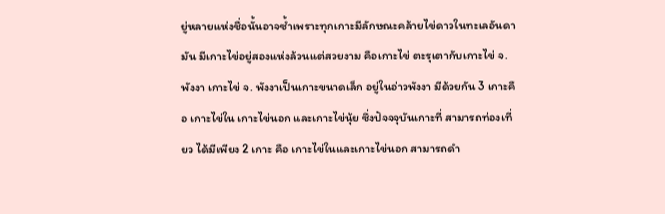ยู่หลายแห่งชื่อนั้นอาจซ้ำเพราะทุกเกาะมีลักษณะคล้ายไข่ดาวในทะเลอันดามัน มีเกาะไข่อยู่สองแห่งล้วนแต่สวยงาม คือเกาะไข่ ตะรุเตากับเกาะไข่ จ.พังงา เกาะไข่ จ. พังงาเป็นเกาะขนาดเล็ก อยู่ในอ่าวพังงา มีด้วยกัน 3 เกาะคือ เกาะไข่ใน เกาะไข่นอก และเกาะไข่นุ้ย ซึ่งปัจจจุบันเกาะที่ สามารถท่องเที่ยว ได้มีเพียง 2 เกาะ คือ เกาะไข่ในและเกาะไข่นอก สามารถดำ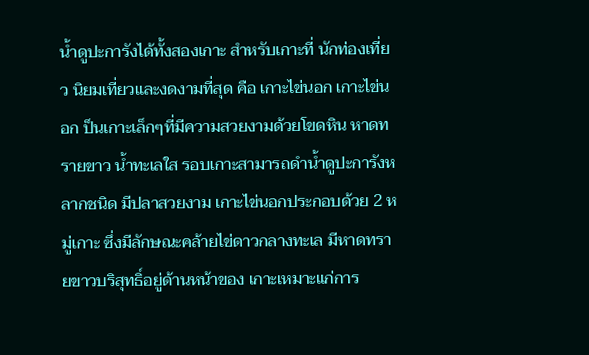น้ำดูปะการังได้ทั้งสองเกาะ สำหรับเกาะที่ นักท่องเที่ยว นิยมเที่ยวและงดงามที่สุด คือ เกาะไข่นอก เกาะไข่นอก ป็นเกาะเล็กๆที่มีความสวยงามด้วยโขดหิน หาดทรายขาว น้ำทะเลใส รอบเกาะสามารถดำน้ำดูปะการังหลากชนิด มีปลาสวยงาม เกาะไข่นอกประกอบด้วย 2 หมู่เกาะ ซึ่งมีลักษณะคล้ายไข่ดาวกลางทะเล มีหาดทรายขาวบริสุทธิ์อยู่ด้านหน้าของ เกาะเหมาะแก่การ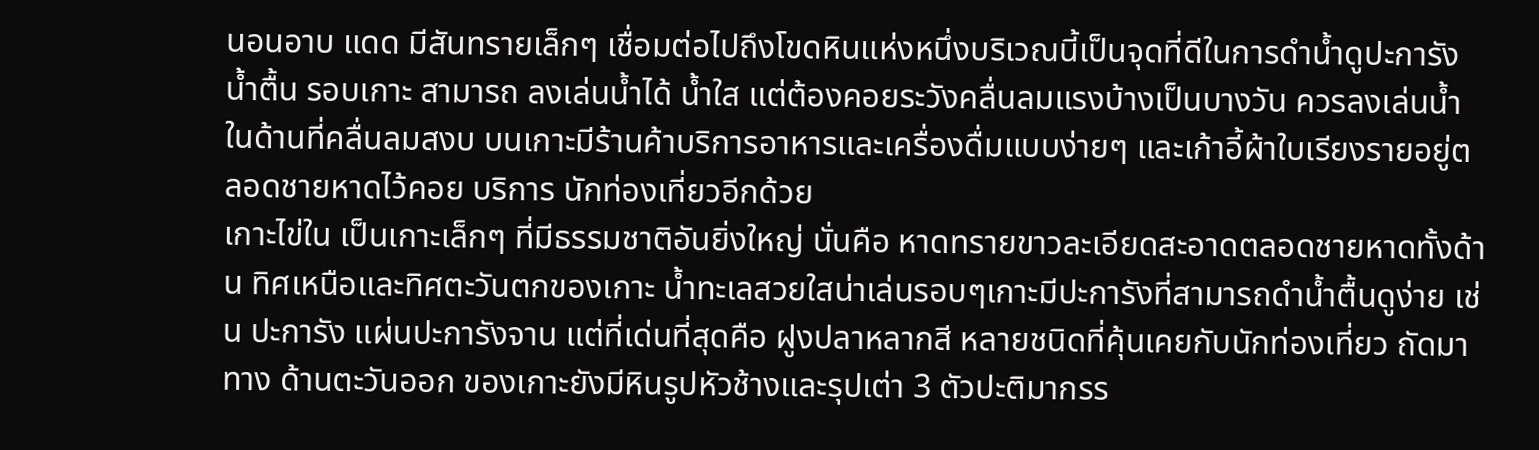นอนอาบ แดด มีสันทรายเล็กๆ เชื่อมต่อไปถึงโขดหินแห่งหนึ่งบริเวณนี้เป็นจุดที่ดีในการดำน้ำดูปะการังน้ำตื้น รอบเกาะ สามารถ ลงเล่นน้ำได้ น้ำใส แต่ต้องคอยระวังคลื่นลมแรงบ้างเป็นบางวัน ควรลงเล่นน้ำในด้านที่คลื่นลมสงบ บนเกาะมีร้านค้าบริการอาหารและเครื่องดื่มแบบง่ายๆ และเก้าอี้ผ้าใบเรียงรายอยู่ตลอดชายหาดไว้คอย บริการ นักท่องเที่ยวอีกด้วย
เกาะไข่ใน เป็นเกาะเล็กๆ ที่มีธรรมชาติอันยิ่งใหญ่ นั่นคือ หาดทรายขาวละเอียดสะอาดตลอดชายหาดทั้งด้าน ทิศเหนือและทิศตะวันตกของเกาะ น้ำทะเลสวยใสน่าเล่นรอบๆเกาะมีปะการังที่สามารถดำน้ำตื้นดูง่าย เช่น ปะการัง แผ่นปะการังจาน แต่ที่เด่นที่สุดคือ ฝูงปลาหลากสี หลายชนิดที่คุ้นเคยกับนักท่องเที่ยว ถัดมาทาง ด้านตะวันออก ของเกาะยังมีหินรูปหัวช้างและรุปเต่า 3 ตัวปะติมากรร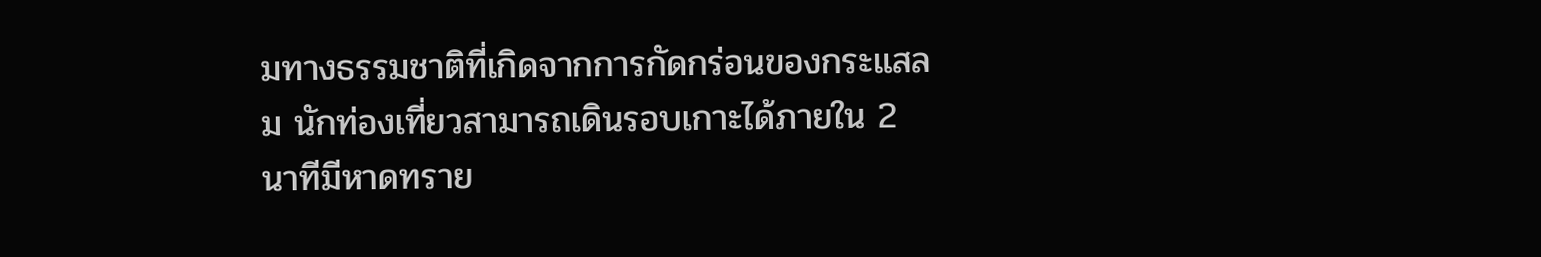มทางธรรมชาติที่เกิดจากการกัดกร่อนของกระแสลม นักท่องเที่ยวสามารถเดินรอบเกาะได้ภายใน 2 นาทีมีหาดทราย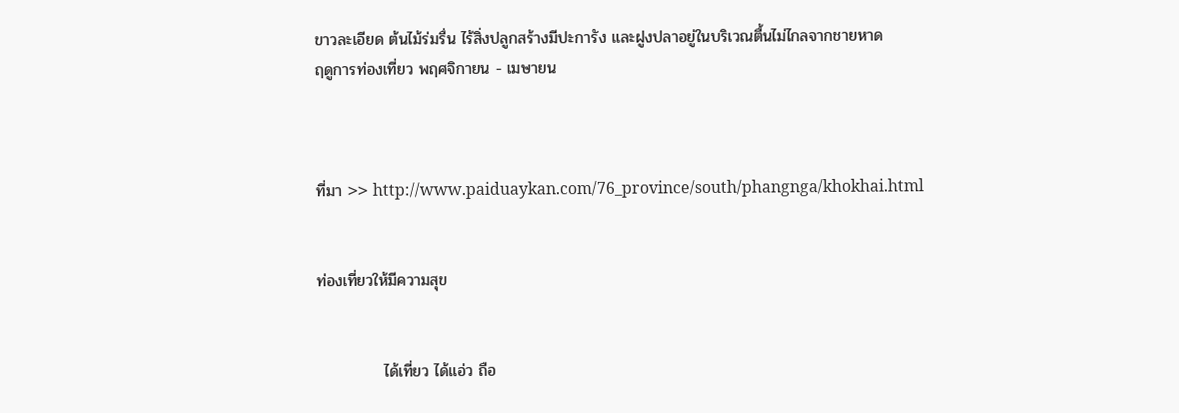ขาวละเอียด ต้นไม้ร่มรื่น ไร้สิ่งปลูกสร้างมีปะการัง และฝูงปลาอยู่ในบริเวณตื้นไม่ไกลจากชายหาด
ฤดูการท่องเที่ยว พฤศจิกายน - เมษายน



ที่มา >> http://www.paiduaykan.com/76_province/south/phangnga/khokhai.html


ท่องเที่ยวให้มีความสุข


            ได้เที่ยว ได้แอ่ว ถือ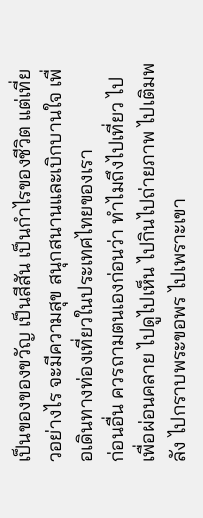เป็นของของขวัญ เป็นสีสัน เป็นกำไรของชีวิต แต่เที่ยวอย่างไร จะมีความสุข สนุกสนานและเบิกบานใจ เพื่อเดินทางท่องเที่ยวในประเทศไทยของเรา
ก่อนอื่น ควรถามตนเองก่อนว่า ทำไมถึงไปเที่ยว ไปเพื่อผ่อนคลาย ไปดูไปเห็น ไปกินไปถ่ายภาพ ไปเติมพลัง ไปกราบพระขอพร ไปเพราะเขา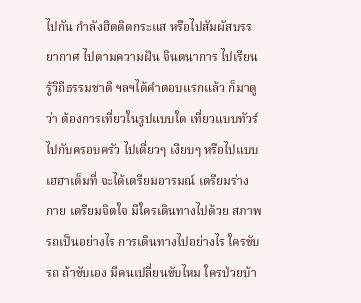ไปกัน กำลังฮิตติดกระแส หรือไปสัมผัสบรรยากาศ ไปตามความฝัน จินตนาการ ไปเรียนรู้วิถีธรรมชาติ ฯลฯได้คำตอบแรกแล้ว ก็มาดูว่า ต้องการเที่ยวในรูปแบบใด เที่ยวแบบทัวร์ ไปกับครอบครัว ไปเดี่ยวๆ เงียบๆ หรือไปแบบเฮฮาเต็มที่ จะได้เตรียมอารมณ์ เตรียมร่างกาย เตรียมจิตใจ มีใครเดินทางไปด้วย สภาพรถเป็นอย่างไร การเดินทางไปอย่างไร ใครขับรถ ถ้าขับเอง มีคนเปลี่ยนขับไหม ใครป่วยบ้า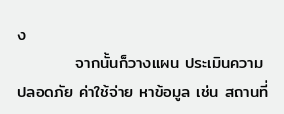ง
          จากนั้นก็วางแผน ประเมินความปลอดภัย ค่าใช้จ่าย หาข้อมูล เช่น สถานที่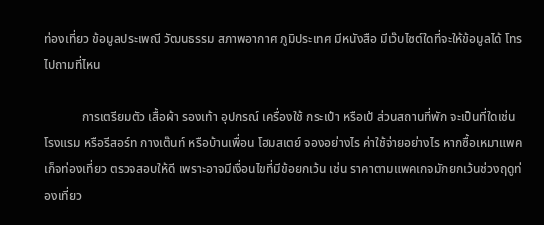ท่องเที่ยว ข้อมูลประเพณี วัฒนธรรม สภาพอากาศ ภูมิประเทศ มีหนังสือ มีเว๊บไซต์ใดที่จะให้ข้อมูลได้ โทรไปถามที่ไหน

            การเตรียมตัว เสื้อผ้า รองเท้า อุปกรณ์ เครื่องใช้ กระเป๋า หรือเป้ ส่วนสถานที่พัก จะเป็นที่ใดเช่นโรงแรม หรือรีสอร์ท กางเต๊นท์ หรือบ้านเพื่อน โฮมสเตย์ จองอย่างไร ค่าใช้จ่ายอย่างไร หากซื้อเหมาแพคเก็จท่องเที่ยว ตรวจสอบให้ดี เพราะอาจมีเงื่อนไขที่มีข้อยกเว้น เช่น ราคาตามแพคเกจมักยกเว้นช่วงฤดูท่องเที่ยว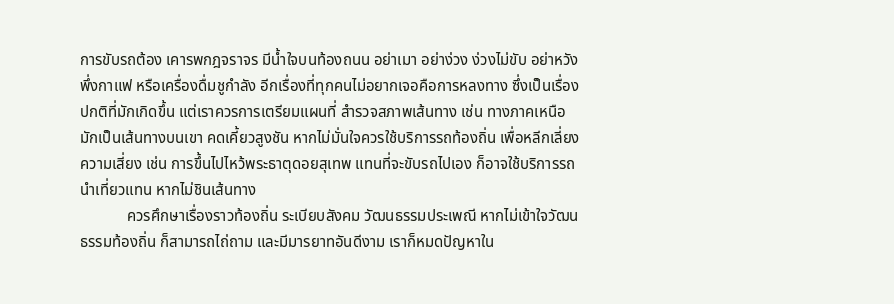การขับรถต้อง เคารพกฎจราจร มีน้ำใจบนท้องถนน อย่าเมา อย่าง่วง ง่วงไม่ขับ อย่าหวังพึ่งกาแฟ หรือเครื่องดื่มชูกำลัง อีกเรื่องที่ทุกคนไม่อยากเจอคือการหลงทาง ซึ่งเป็นเรื่องปกติที่มักเกิดขึ้น แต่เราควรการเตรียมแผนที่ สำรวจสภาพเส้นทาง เช่น ทางภาคเหนือ มักเป็นเส้นทางบนเขา คดเคี้ยวสูงชัน หากไม่มั่นใจควรใช้บริการรถท้องถิ่น เพื่อหลีกเลี่ยงความเสี่ยง เช่น การขึ้นไปไหว้พระธาตุดอยสุเทพ แทนที่จะขับรถไปเอง ก็อาจใช้บริการรถนำเที่ยวแทน หากไม่ชินเส้นทาง
            ควรศึกษาเรื่องราวท้องถิ่น ระเบียบสังคม วัฒนธรรมประเพณี หากไม่เข้าใจวัฒนธรรมท้องถิ่น ก็สามารถไถ่ถาม และมีมารยาทอันดีงาม เราก็หมดปัญหาใน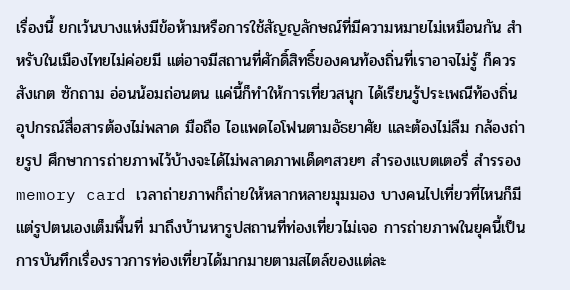เรื่องนี้ ยกเว้นบางแห่งมีข้อห้ามหรือการใช้สัญญลักษณ์ที่มีความหมายไม่เหมือนกัน สำหรับในเมืองไทยไม่ค่อยมี แต่อาจมีสถานที่ศักดิ์สิทธิ์ของคนท้องถิ่นที่เราอาจไม่รู้ ก็ควรสังเกต ซักถาม อ่อนน้อมถ่อนตน แค่นี้ก็ทำให้การเที่ยวสนุก ได้เรียนรู้ประเพณีท้องถิ่น อุปกรณ์สื่อสารต้องไม่พลาด มือถือ ไอแพดไอโฟนตามอัธยาศัย และต้องไม่ลืม กล้องถ่ายรูป ศึกษาการถ่ายภาพไว้บ้างจะได้ไม่พลาดภาพเด็ดๆสวยๆ สำรองแบตเตอรี่ สำรรอง memory card เวลาถ่ายภาพก็ถ่ายให้หลากหลายมุมมอง บางคนไปเที่ยวที่ไหนก็มีแต่รูปตนเองเต็มพื้นที่ มาถึงบ้านหารูปสถานที่ท่องเที่ยวไม่เจอ การถ่ายภาพในยุคนี้เป็นการบันทึกเรื่องราวการท่องเที่ยวได้มากมายตามสไตล์ของแต่ละ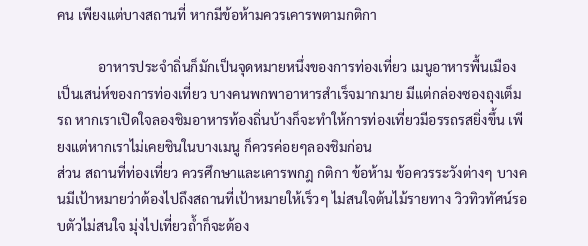คน เพียงแต่บางสถานที่ หากมีข้อห้ามควรเคารพตามกติกา

            อาหารประจำถิ่นก็มักเป็นจุดหมายหนึ่งของการท่องเที่ยว เมนูอาหารพื้นเมืองเป็นเสน่ห์ของการท่องเที่ยว บางคนพกพาอาหารสำเร็จมากมาย มีแต่กล่องซองถุงเต็มรถ หากเราเปิดใจลองชิมอาหารท้องถิ่นบ้างก็จะทำให้การท่องเที่ยวมีอรรถรสยิ่งขึ้น เพียงแต่หากเราไม่เคยชินในบางเมนู ก็ควรค่อยๆลองชิมก่อน
ส่วน สถานที่ท่องเที่ยว ควรศึกษาและเคารพกฎ กติกา ข้อห้าม ข้อควรระวังต่างๆ บางคนมีเป้าหมายว่าต้องไปถึงสถานที่เป้าหมายให้เร็วๆ ไม่สนใจต้นไม้รายทาง วิวทิวทัศน์รอบตัวไม่สนใจ มุ่งไปเที่ยวถ้ำก็จะต้อง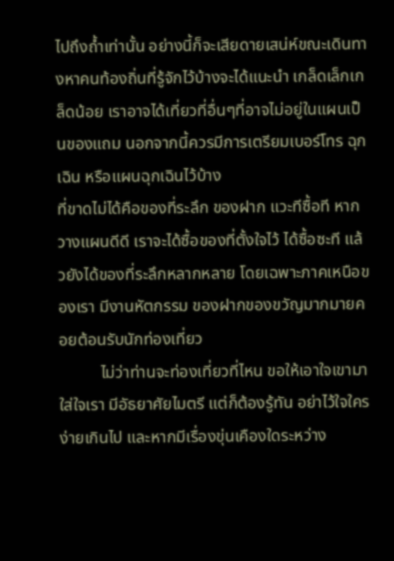ไปถึงถ้ำเท่านั้น อย่างนี้ก็จะเสียดายเสน่ห์ขณะเดินทางหาคนท้องถิ่นที่รู้จักไว้บ้างจะได้แนะนำ เกล็ดเล็กเกล็ดน้อย เราอาจได้เที่ยวที่อื่นๆที่อาจไม่อยู่ในแผนเป็นของแถม นอกจากนี้ควรมีการเตรียมเบอร์โทร ฉุกเฉิน หรือแผนฉุกเฉินไว้บ้าง
ที่ขาดไม่ได้คือของที่ระลึก ของฝาก แวะทีซื้อที หากวางแผนดีดี เราจะได้ซื้อของที่ตั้งใจไว้ ได้ซื้อซะที แล้วยังได้ของที่ระลึกหลากหลาย โดยเฉพาะภาคเหนือของเรา มีงานหัตกรรม ของฝากของขวัญมากมายคอยต้อนรับนักท่องเที่ยว
          ไม่ว่าท่านจะท่องเที่ยวที่ไหน ขอให้เอาใจเขามาใส่ใจเรา มีอัธยาศัยไมตรี แต่ก็ต้องรู้ทัน อย่าไว้ใจใครง่ายเกินไป และหากมีเรื่องขุ่นเคืองใดระหว่าง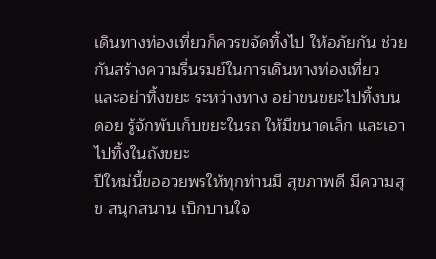เดินทางท่องเที่ยวก็ควรขจัดทิ้งไป ให้อภัยกัน ช่วยกันสร้างความรื่นรมย์ในการเดินทางท่องเที่ยว และอย่าทิ้งขยะ ระหว่างทาง อย่าขนขยะไปทิ้งบนดอย รู้จักพับเก็บขยะในรถ ให้มีขนาดเล็ก และเอาไปทิ้งในถังขยะ
ปีใหม่นี้ขออวยพรให้ทุกท่านมี สุขภาพดี มีความสุข สนุกสนาน เบิกบานใจ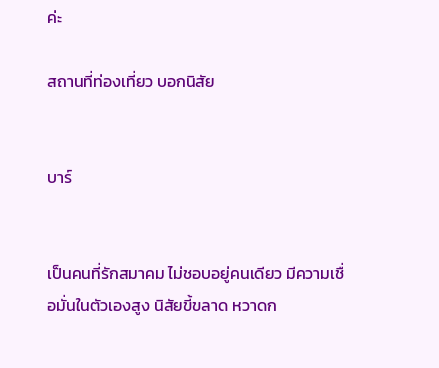ค่ะ

สถานที่ท่องเที่ยว บอกนิสัย


บาร์


เป็นคนที่รักสมาคม ไม่ชอบอยู่คนเดียว มีความเชื่อมั่นในตัวเองสูง นิสัยขี้ขลาด หวาดก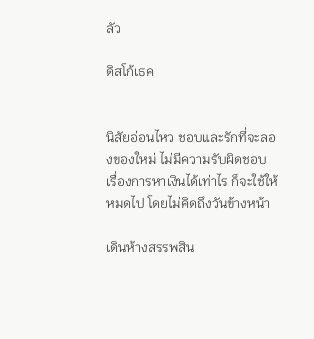ลัว

ดิสโก้เธค


นิสัยอ่อนไหว ชอบและรักที่จะลองของใหม่ ไม่มีความรับผิดชอบ เรื่องการหาเงินได้เท่าไร ก็จะใช้ให้หมดไป โดยไม่คิดถึงวันข้างหน้า

เดินห้างสรรพสิน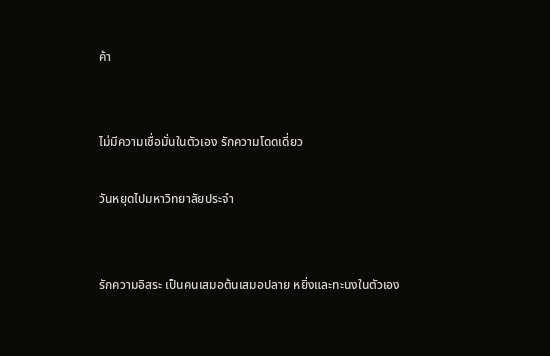ค้า


ไม่มีความเชื่อมั่นในตัวเอง รักความโดดเดี่ยว

วันหยุดไปมหาวิทยาลัยประจำ


รักความอิสระ เป็นคนเสมอต้นเสมอปลาย หยิ่งและทะนงในตัวเอง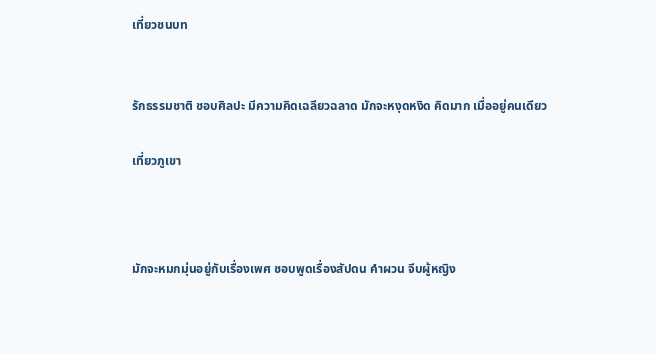เที่ยวชนบท


รักธรรมชาติ ชอบศิลปะ มีความคิดเฉลียวฉลาด มักจะหงุดหงิด คิดมาก เมื่ออยู่คนเดียว

เที่ยวภูเขา



มักจะหมกมุ่นอยู่กับเรื่องเพศ ชอบพูดเรื่องสัปดน คำผวน จีบผู้หญิง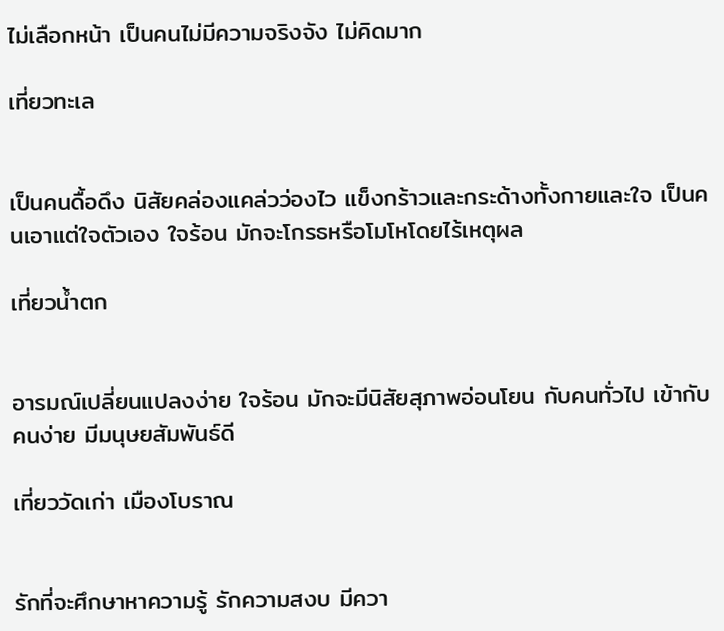ไม่เลือกหน้า เป็นคนไม่มีความจริงจัง ไม่คิดมาก

เที่ยวทะเล


เป็นคนดื้อดึง นิสัยคล่องแคล่วว่องไว แข็งกร้าวและกระด้างทั้งกายและใจ เป็นคนเอาแต่ใจตัวเอง ใจร้อน มักจะโกรธหรือโมโหโดยไร้เหตุผล

เที่ยวน้ำตก


อารมณ์เปลี่ยนแปลงง่าย ใจร้อน มักจะมีนิสัยสุภาพอ่อนโยน กับคนทั่วไป เข้ากับคนง่าย มีมนุษยสัมพันธ์ดี

เที่ยววัดเก่า เมืองโบราณ


รักที่จะศึกษาหาความรู้ รักความสงบ มีควา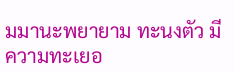มมานะพยายาม ทะนงตัว มีความทะเยอ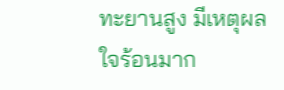ทะยานสูง มีเหตุผล ใจร้อนมาก